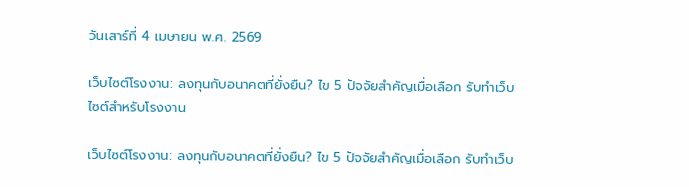วันเสาร์ที่ 4 เมษายน พ.ศ. 2569

เว็บไซต์โรงงาน: ลงทุนกับอนาคตที่ยั่งยืน? ไข 5 ปัจจัยสำคัญเมื่อเลือก รับทำเว็บไซต์สำหรับโรงงาน

เว็บไซต์โรงงาน: ลงทุนกับอนาคตที่ยั่งยืน? ไข 5 ปัจจัยสำคัญเมื่อเลือก รับทำเว็บ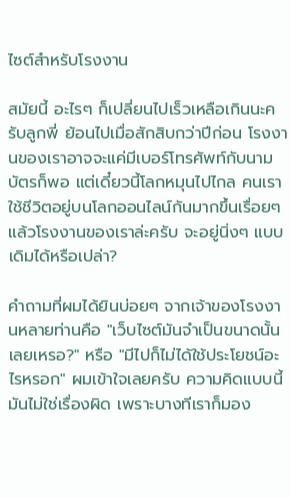ไซต์สำหรับโรงงาน

สมัยนี้ อะไรๆ ก็เปลี่ยนไปเร็วเหลือเกินนะครับลูกพี่ ย้อนไปเมื่อสักสิบกว่าปีก่อน โรงงานของเราอาจจะแค่มีเบอร์โทรศัพท์กับนามบัตรก็พอ แต่เดี๋ยวนี้โลกหมุนไปไกล คนเราใช้ชีวิตอยู่บนโลกออนไลน์กันมากขึ้นเรื่อยๆ แล้วโรงงานของเราล่ะครับ จะอยู่นิ่งๆ แบบเดิมได้หรือเปล่า?

คำถามที่ผมได้ยินบ่อยๆ จากเจ้าของโรงงานหลายท่านคือ "เว็บไซต์มันจำเป็นขนาดนั้นเลยเหรอ?" หรือ "มีไปก็ไม่ได้ใช้ประโยชน์อะไรหรอก" ผมเข้าใจเลยครับ ความคิดแบบนี้มันไม่ใช่เรื่องผิด เพราะบางทีเราก็มอง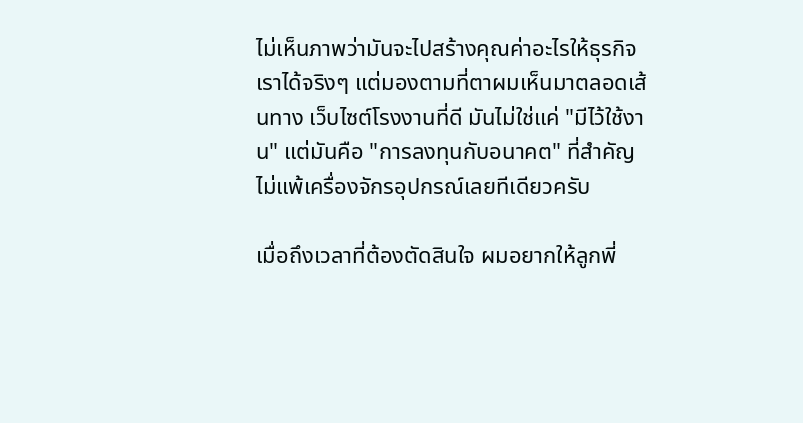ไม่เห็นภาพว่ามันจะไปสร้างคุณค่าอะไรให้ธุรกิจเราได้จริงๆ แต่มองตามที่ตาผมเห็นมาตลอดเส้นทาง เว็บไซต์โรงงานที่ดี มันไม่ใช่แค่ "มีไว้ใช้งาน" แต่มันคือ "การลงทุนกับอนาคต" ที่สำคัญไม่แพ้เครื่องจักรอุปกรณ์เลยทีเดียวครับ

เมื่อถึงเวลาที่ต้องตัดสินใจ ผมอยากให้ลูกพี่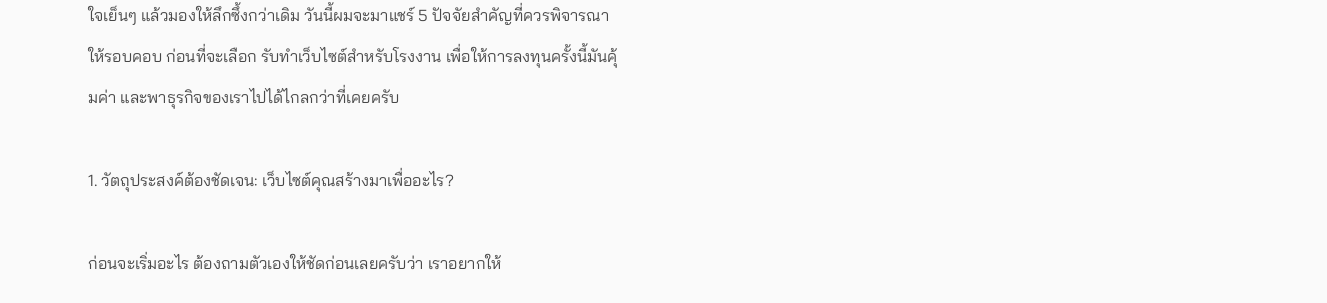ใจเย็นๆ แล้วมองให้ลึกซึ้งกว่าเดิม วันนี้ผมจะมาแชร์ 5 ปัจจัยสำคัญที่ควรพิจารณาให้รอบคอบ ก่อนที่จะเลือก รับทำเว็บไซต์สำหรับโรงงาน เพื่อให้การลงทุนครั้งนี้มันคุ้มค่า และพาธุรกิจของเราไปได้ไกลกว่าที่เคยครับ

1. วัตถุประสงค์ต้องชัดเจน: เว็บไซต์คุณสร้างมาเพื่ออะไร?

ก่อนจะเริ่มอะไร ต้องถามตัวเองให้ชัดก่อนเลยครับว่า เราอยากให้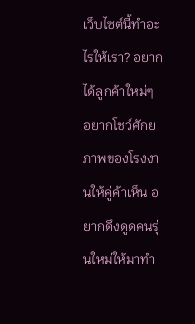เว็บไซต์นี้ทำอะไรให้เรา? อยากได้ลูกค้าใหม่ๆ อยากโชว์ศักยภาพของโรงงานให้คู่ค้าเห็น อยากดึงดูดคนรุ่นใหม่ให้มาทำ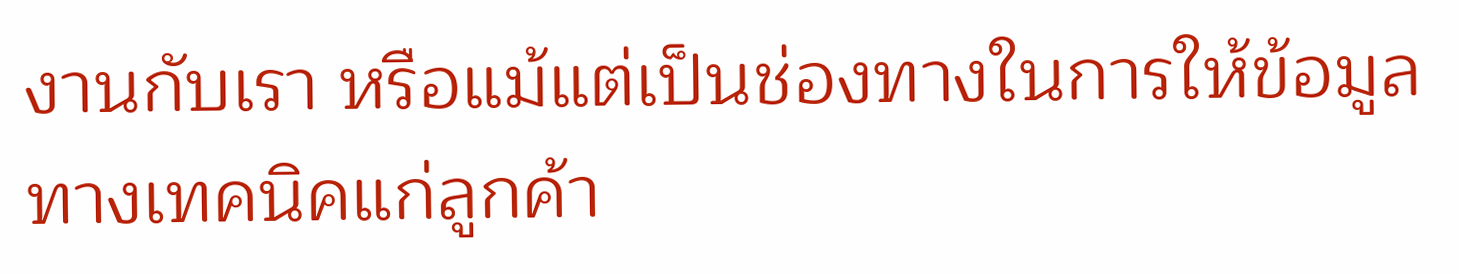งานกับเรา หรือแม้แต่เป็นช่องทางในการให้ข้อมูลทางเทคนิคแก่ลูกค้า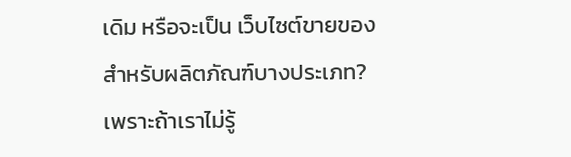เดิม หรือจะเป็น เว็บไซต์ขายของ สำหรับผลิตภัณฑ์บางประเภท? เพราะถ้าเราไม่รู้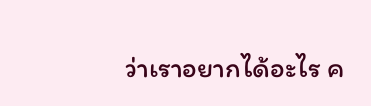ว่าเราอยากได้อะไร ค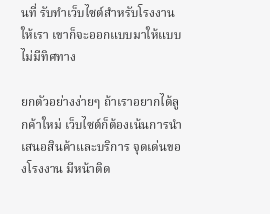นที่ รับทำเว็บไซต์สำหรับโรงงาน ให้เรา เขาก็จะออกแบบมาให้แบบไม่มีทิศทาง

ยกตัวอย่างง่ายๆ ถ้าเราอยากได้ลูกค้าใหม่ เว็บไซต์ก็ต้องเน้นการนำเสนอสินค้าและบริการ จุดเด่นของโรงงาน มีหน้าติด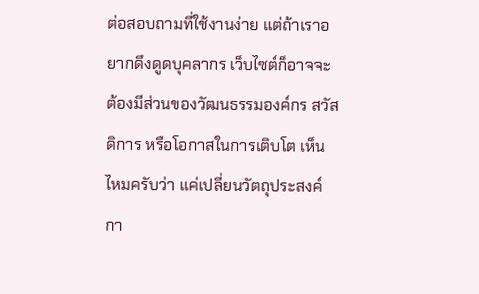ต่อสอบถามที่ใช้งานง่าย แต่ถ้าเราอยากดึงดูดบุคลากร เว็บไซต์ก็อาจจะต้องมีส่วนของวัฒนธรรมองค์กร สวัสดิการ หรือโอกาสในการเติบโต เห็นไหมครับว่า แค่เปลี่ยนวัตถุประสงค์ กา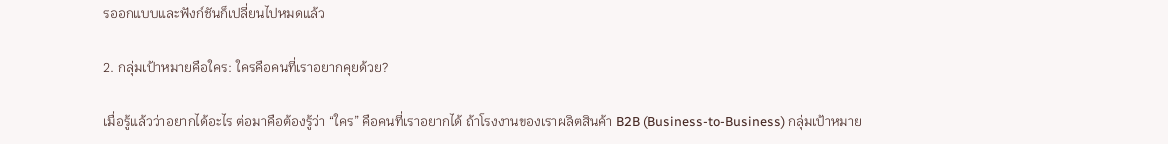รออกแบบและฟังก์ชันก็เปลี่ยนไปหมดแล้ว

2. กลุ่มเป้าหมายคือใคร: ใครคือคนที่เราอยากคุยด้วย?

เมื่อรู้แล้วว่าอยากได้อะไร ต่อมาคือต้องรู้ว่า “ใคร” คือคนที่เราอยากได้ ถ้าโรงงานของเราผลิตสินค้า B2B (Business-to-Business) กลุ่มเป้าหมาย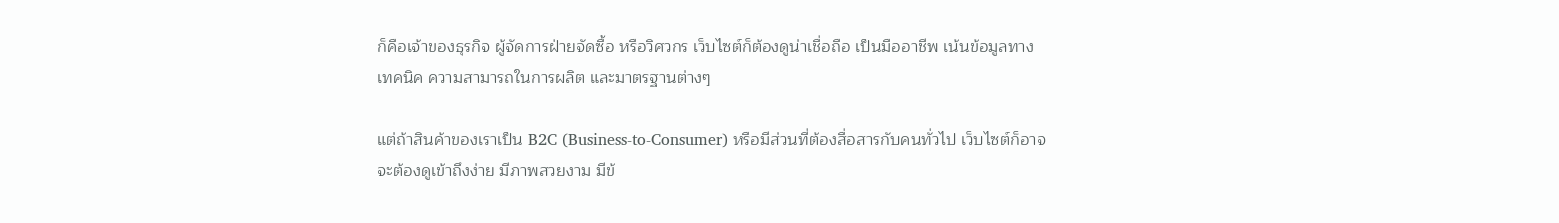ก็คือเจ้าของธุรกิจ ผู้จัดการฝ่ายจัดซื้อ หรือวิศวกร เว็บไซต์ก็ต้องดูน่าเชื่อถือ เป็นมืออาชีพ เน้นข้อมูลทางเทคนิค ความสามารถในการผลิต และมาตรฐานต่างๆ

แต่ถ้าสินค้าของเราเป็น B2C (Business-to-Consumer) หรือมีส่วนที่ต้องสื่อสารกับคนทั่วไป เว็บไซต์ก็อาจจะต้องดูเข้าถึงง่าย มีภาพสวยงาม มีข้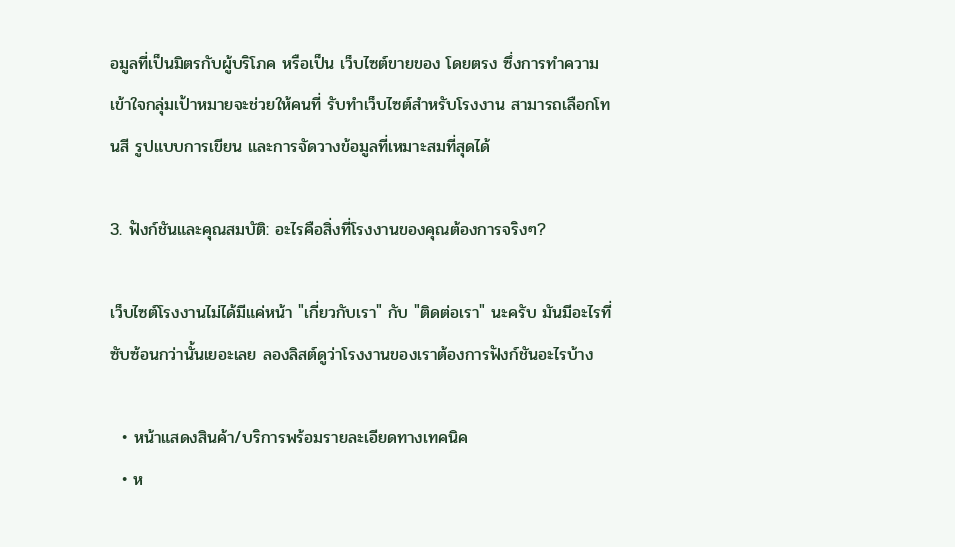อมูลที่เป็นมิตรกับผู้บริโภค หรือเป็น เว็บไซต์ขายของ โดยตรง ซึ่งการทำความเข้าใจกลุ่มเป้าหมายจะช่วยให้คนที่ รับทำเว็บไซต์สำหรับโรงงาน สามารถเลือกโทนสี รูปแบบการเขียน และการจัดวางข้อมูลที่เหมาะสมที่สุดได้

3. ฟังก์ชันและคุณสมบัติ: อะไรคือสิ่งที่โรงงานของคุณต้องการจริงๆ?

เว็บไซต์โรงงานไม่ได้มีแค่หน้า "เกี่ยวกับเรา" กับ "ติดต่อเรา" นะครับ มันมีอะไรที่ซับซ้อนกว่านั้นเยอะเลย ลองลิสต์ดูว่าโรงงานของเราต้องการฟังก์ชันอะไรบ้าง

  • หน้าแสดงสินค้า/บริการพร้อมรายละเอียดทางเทคนิค
  • ห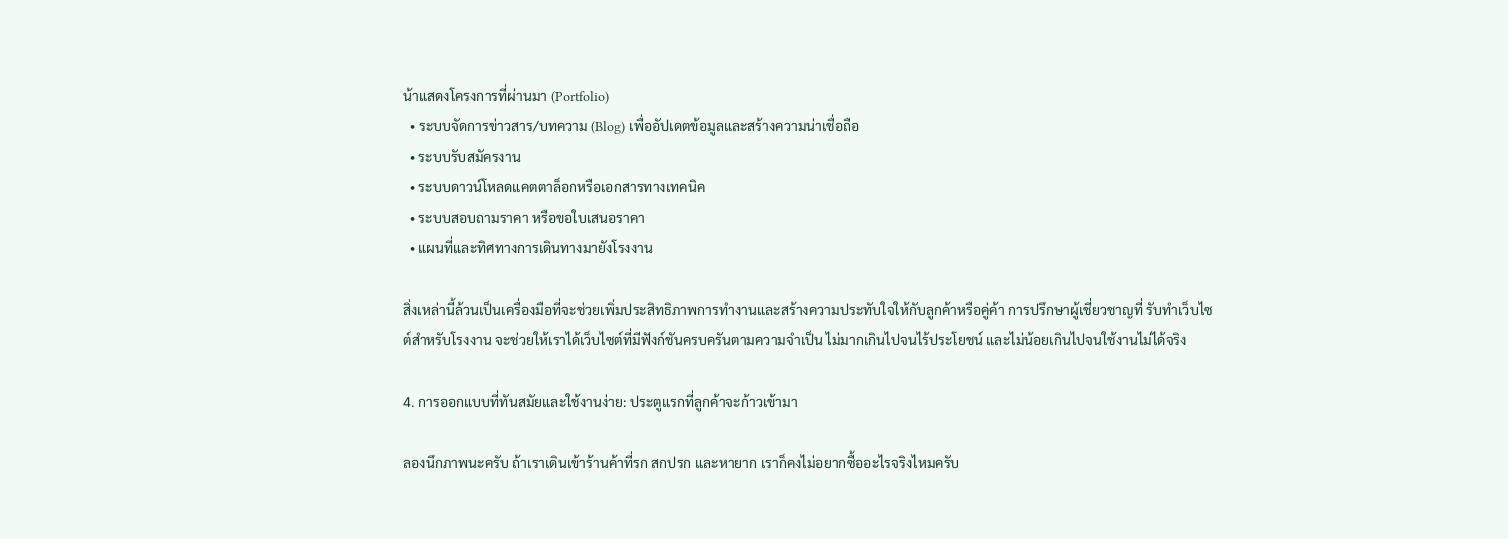น้าแสดงโครงการที่ผ่านมา (Portfolio)
  • ระบบจัดการข่าวสาร/บทความ (Blog) เพื่ออัปเดตข้อมูลและสร้างความน่าเชื่อถือ
  • ระบบรับสมัครงาน
  • ระบบดาวน์โหลดแคตตาล็อกหรือเอกสารทางเทคนิค
  • ระบบสอบถามราคา หรือขอใบเสนอราคา
  • แผนที่และทิศทางการเดินทางมายังโรงงาน

สิ่งเหล่านี้ล้วนเป็นเครื่องมือที่จะช่วยเพิ่มประสิทธิภาพการทำงานและสร้างความประทับใจให้กับลูกค้าหรือคู่ค้า การปรึกษาผู้เชี่ยวชาญที่ รับทำเว็บไซต์สำหรับโรงงาน จะช่วยให้เราได้เว็บไซต์ที่มีฟังก์ชันครบครันตามความจำเป็น ไม่มากเกินไปจนไร้ประโยชน์ และไม่น้อยเกินไปจนใช้งานไม่ได้จริง

4. การออกแบบที่ทันสมัยและใช้งานง่าย: ประตูแรกที่ลูกค้าจะก้าวเข้ามา

ลองนึกภาพนะครับ ถ้าเราเดินเข้าร้านค้าที่รก สกปรก และหายาก เราก็คงไม่อยากซื้ออะไรจริงไหมครับ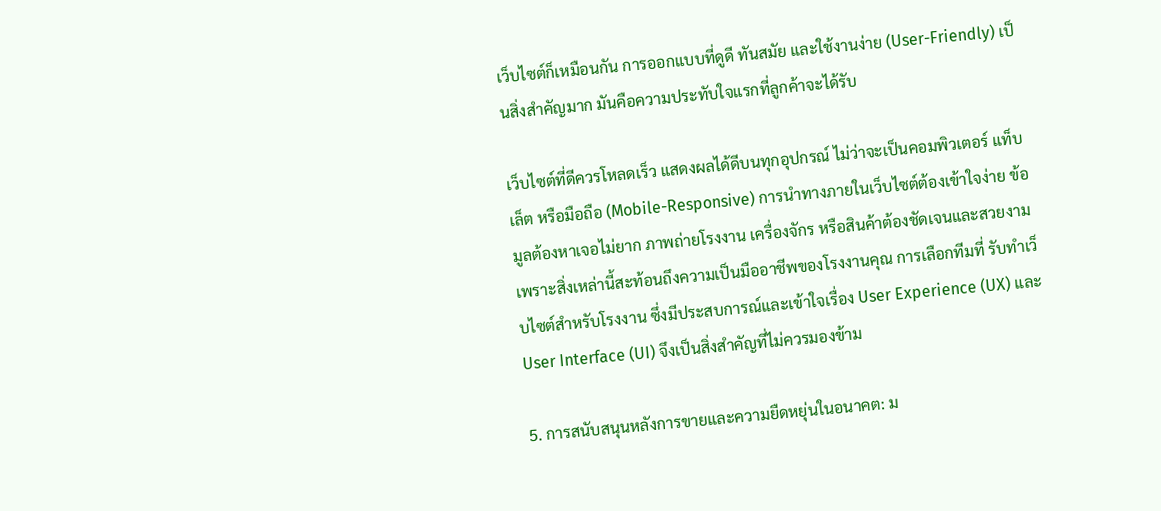เว็บไซต์ก็เหมือนกัน การออกแบบที่ดูดี ทันสมัย และใช้งานง่าย (User-Friendly) เป็นสิ่งสำคัญมาก มันคือความประทับใจแรกที่ลูกค้าจะได้รับ

เว็บไซต์ที่ดีควรโหลดเร็ว แสดงผลได้ดีบนทุกอุปกรณ์ ไม่ว่าจะเป็นคอมพิวเตอร์ แท็บเล็ต หรือมือถือ (Mobile-Responsive) การนำทางภายในเว็บไซต์ต้องเข้าใจง่าย ข้อมูลต้องหาเจอไม่ยาก ภาพถ่ายโรงงาน เครื่องจักร หรือสินค้าต้องชัดเจนและสวยงาม เพราะสิ่งเหล่านี้สะท้อนถึงความเป็นมืออาชีพของโรงงานคุณ การเลือกทีมที่ รับทำเว็บไซต์สำหรับโรงงาน ซึ่งมีประสบการณ์และเข้าใจเรื่อง User Experience (UX) และ User Interface (UI) จึงเป็นสิ่งสำคัญที่ไม่ควรมองข้าม

5. การสนับสนุนหลังการขายและความยืดหยุ่นในอนาคต: ม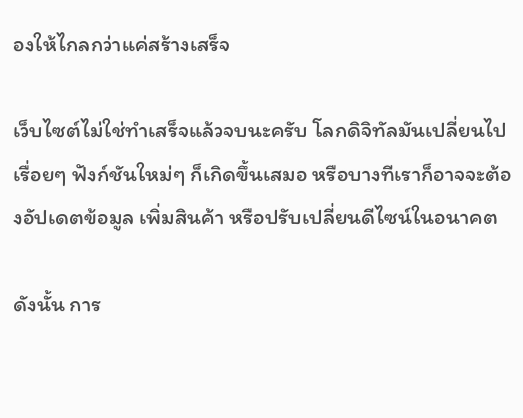องให้ไกลกว่าแค่สร้างเสร็จ

เว็บไซต์ไม่ใช่ทำเสร็จแล้วจบนะครับ โลกดิจิทัลมันเปลี่ยนไปเรื่อยๆ ฟังก์ชันใหม่ๆ ก็เกิดขึ้นเสมอ หรือบางทีเราก็อาจจะต้องอัปเดตข้อมูล เพิ่มสินค้า หรือปรับเปลี่ยนดีไซน์ในอนาคต

ดังนั้น การ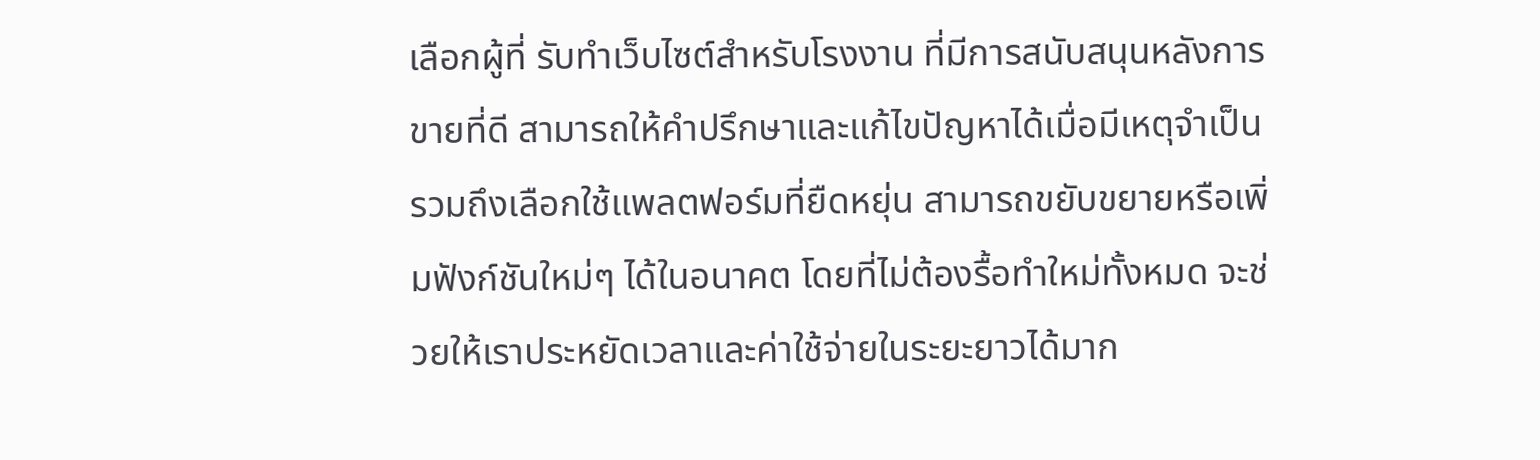เลือกผู้ที่ รับทำเว็บไซต์สำหรับโรงงาน ที่มีการสนับสนุนหลังการขายที่ดี สามารถให้คำปรึกษาและแก้ไขปัญหาได้เมื่อมีเหตุจำเป็น รวมถึงเลือกใช้แพลตฟอร์มที่ยืดหยุ่น สามารถขยับขยายหรือเพิ่มฟังก์ชันใหม่ๆ ได้ในอนาคต โดยที่ไม่ต้องรื้อทำใหม่ทั้งหมด จะช่วยให้เราประหยัดเวลาและค่าใช้จ่ายในระยะยาวได้มาก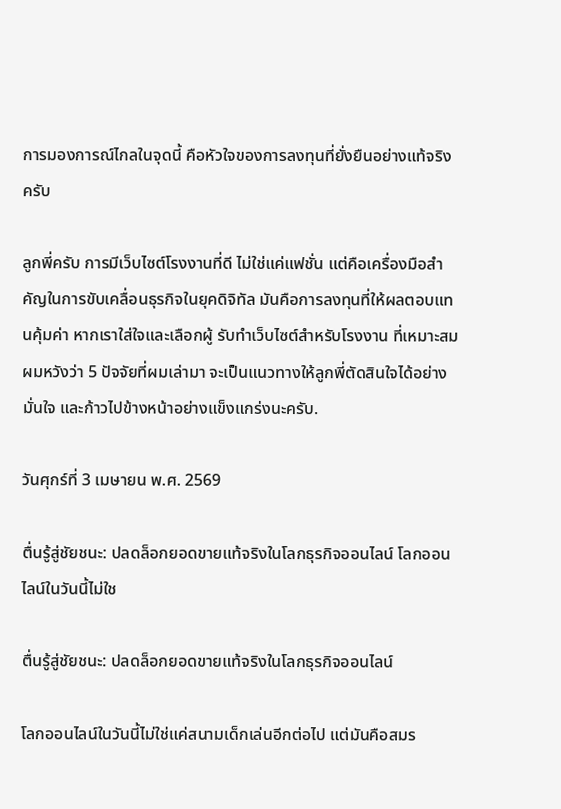การมองการณ์ไกลในจุดนี้ คือหัวใจของการลงทุนที่ยั่งยืนอย่างแท้จริงครับ

ลูกพี่ครับ การมีเว็บไซต์โรงงานที่ดี ไม่ใช่แค่แฟชั่น แต่คือเครื่องมือสำคัญในการขับเคลื่อนธุรกิจในยุคดิจิทัล มันคือการลงทุนที่ให้ผลตอบแทนคุ้มค่า หากเราใส่ใจและเลือกผู้ รับทำเว็บไซต์สำหรับโรงงาน ที่เหมาะสม ผมหวังว่า 5 ปัจจัยที่ผมเล่ามา จะเป็นแนวทางให้ลูกพี่ตัดสินใจได้อย่างมั่นใจ และก้าวไปข้างหน้าอย่างแข็งแกร่งนะครับ.

วันศุกร์ที่ 3 เมษายน พ.ศ. 2569

ตื่นรู้สู่ชัยชนะ: ปลดล็อกยอดขายแท้จริงในโลกธุรกิจออนไลน์ โลกออนไลน์ในวันนี้ไม่ใช

ตื่นรู้สู่ชัยชนะ: ปลดล็อกยอดขายแท้จริงในโลกธุรกิจออนไลน์

โลกออนไลน์ในวันนี้ไม่ใช่แค่สนามเด็กเล่นอีกต่อไป แต่มันคือสมร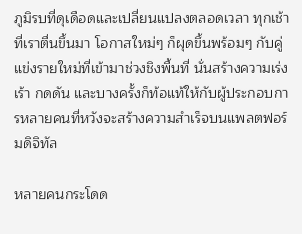ภูมิรบที่ดุเดือดและเปลี่ยนแปลงตลอดเวลา ทุกเช้าที่เราตื่นขึ้นมา โอกาสใหม่ๆ ก็ผุดขึ้นพร้อมๆ กับคู่แข่งรายใหม่ที่เข้ามาช่วงชิงพื้นที่ นั่นสร้างความเร่งเร้า กดดัน และบางครั้งก็ท้อแท้ให้กับผู้ประกอบการหลายคนที่หวังจะสร้างความสำเร็จบนแพลตฟอร์มดิจิทัล

หลายคนกระโดด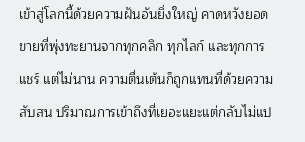เข้าสู่โลกนี้ด้วยความฝันอันยิ่งใหญ่ คาดหวังยอดขายที่พุ่งทะยานจากทุกคลิก ทุกไลก์ และทุกการแชร์ แต่ไม่นาน ความตื่นเต้นก็ถูกแทนที่ด้วยความสับสน ปริมาณการเข้าถึงที่เยอะแยะแต่กลับไม่แป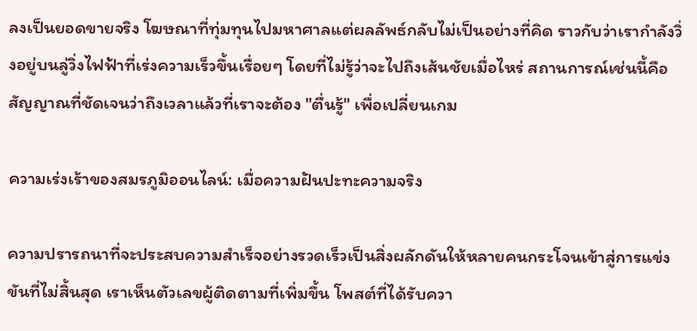ลงเป็นยอดขายจริง โฆษณาที่ทุ่มทุนไปมหาศาลแต่ผลลัพธ์กลับไม่เป็นอย่างที่คิด ราวกับว่าเรากำลังวิ่งอยู่บนลู่วิ่งไฟฟ้าที่เร่งความเร็วขึ้นเรื่อยๆ โดยที่ไม่รู้ว่าจะไปถึงเส้นชัยเมื่อไหร่ สถานการณ์เช่นนี้คือสัญญาณที่ชัดเจนว่าถึงเวลาแล้วที่เราจะต้อง "ตื่นรู้" เพื่อเปลี่ยนเกม

ความเร่งเร้าของสมรภูมิออนไลน์: เมื่อความฝันปะทะความจริง

ความปรารถนาที่จะประสบความสำเร็จอย่างรวดเร็วเป็นสิ่งผลักดันให้หลายคนกระโจนเข้าสู่การแข่งขันที่ไม่สิ้นสุด เราเห็นตัวเลขผู้ติดตามที่เพิ่มขึ้น โพสต์ที่ได้รับควา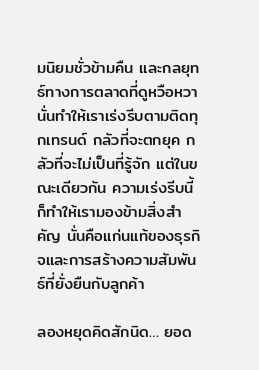มนิยมชั่วข้ามคืน และกลยุทธ์ทางการตลาดที่ดูหวือหวา นั่นทำให้เราเร่งรีบตามติดทุกเทรนด์ กลัวที่จะตกยุค กลัวที่จะไม่เป็นที่รู้จัก แต่ในขณะเดียวกัน ความเร่งรีบนี้ก็ทำให้เรามองข้ามสิ่งสำคัญ นั่นคือแก่นแท้ของธุรกิจและการสร้างความสัมพันธ์ที่ยั่งยืนกับลูกค้า

ลองหยุดคิดสักนิด… ยอด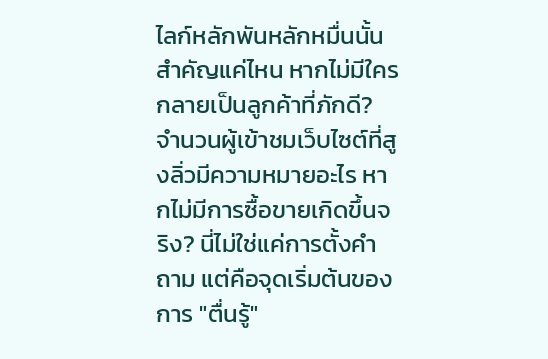ไลก์หลักพันหลักหมื่นนั้นสำคัญแค่ไหน หากไม่มีใครกลายเป็นลูกค้าที่ภักดี? จำนวนผู้เข้าชมเว็บไซต์ที่สูงลิ่วมีความหมายอะไร หากไม่มีการซื้อขายเกิดขึ้นจริง? นี่ไม่ใช่แค่การตั้งคำถาม แต่คือจุดเริ่มต้นของการ "ตื่นรู้"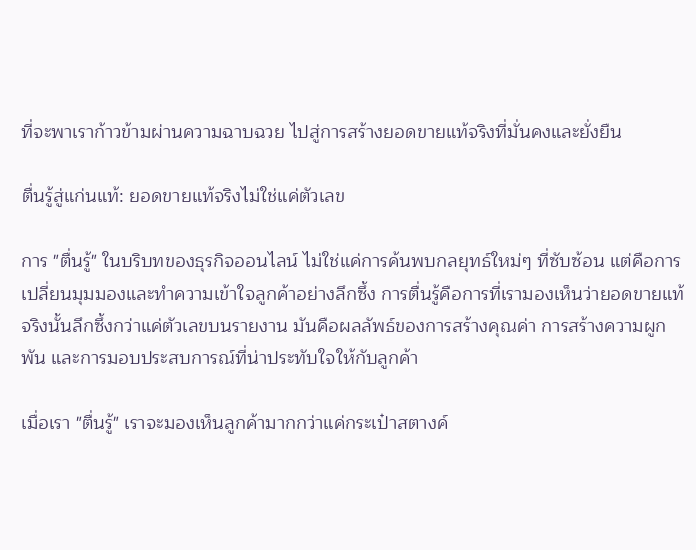ที่จะพาเราก้าวข้ามผ่านความฉาบฉวย ไปสู่การสร้างยอดขายแท้จริงที่มั่นคงและยั่งยืน

ตื่นรู้สู่แก่นแท้: ยอดขายแท้จริงไม่ใช่แค่ตัวเลข

การ "ตื่นรู้" ในบริบทของธุรกิจออนไลน์ ไม่ใช่แค่การค้นพบกลยุทธ์ใหม่ๆ ที่ซับซ้อน แต่คือการเปลี่ยนมุมมองและทำความเข้าใจลูกค้าอย่างลึกซึ้ง การตื่นรู้คือการที่เรามองเห็นว่ายอดขายแท้จริงนั้นลึกซึ้งกว่าแค่ตัวเลขบนรายงาน มันคือผลลัพธ์ของการสร้างคุณค่า การสร้างความผูกพัน และการมอบประสบการณ์ที่น่าประทับใจให้กับลูกค้า

เมื่อเรา "ตื่นรู้" เราจะมองเห็นลูกค้ามากกว่าแค่กระเป๋าสตางค์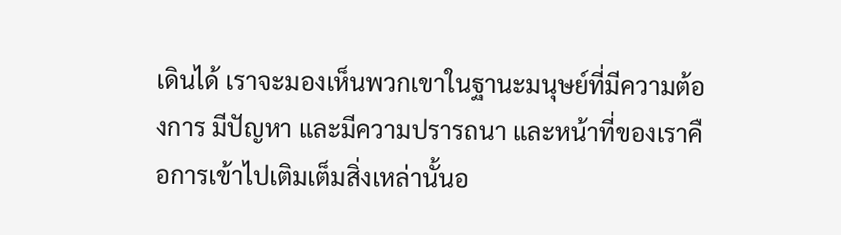เดินได้ เราจะมองเห็นพวกเขาในฐานะมนุษย์ที่มีความต้องการ มีปัญหา และมีความปรารถนา และหน้าที่ของเราคือการเข้าไปเติมเต็มสิ่งเหล่านั้นอ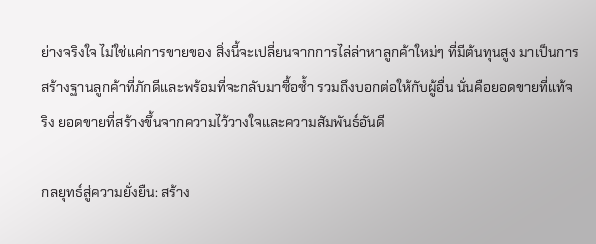ย่างจริงใจ ไม่ใช่แค่การขายของ สิ่งนี้จะเปลี่ยนจากการไล่ล่าหาลูกค้าใหม่ๆ ที่มีต้นทุนสูง มาเป็นการสร้างฐานลูกค้าที่ภักดีและพร้อมที่จะกลับมาซื้อซ้ำ รวมถึงบอกต่อให้กับผู้อื่น นั่นคือยอดขายที่แท้จริง ยอดขายที่สร้างขึ้นจากความไว้วางใจและความสัมพันธ์อันดี

กลยุทธ์สู่ความยั่งยืน: สร้าง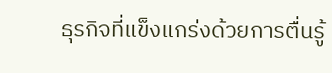ธุรกิจที่แข็งแกร่งด้วยการตื่นรู้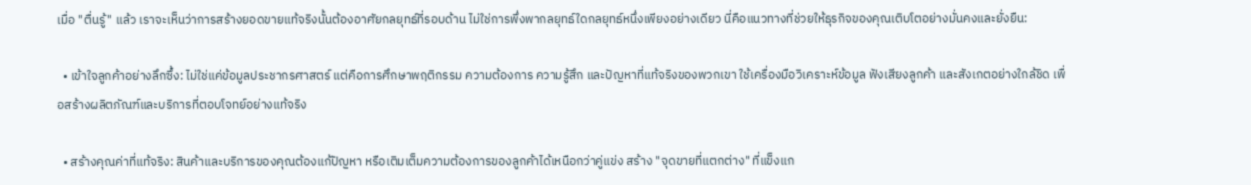เมื่อ "ตื่นรู้" แล้ว เราจะเห็นว่าการสร้างยอดขายแท้จริงนั้นต้องอาศัยกลยุทธ์ที่รอบด้าน ไม่ใช่การพึ่งพากลยุทธ์ใดกลยุทธ์หนึ่งเพียงอย่างเดียว นี่คือแนวทางที่ช่วยให้ธุรกิจของคุณเติบโตอย่างมั่นคงและยั่งยืน:

  • เข้าใจลูกค้าอย่างลึกซึ้ง: ไม่ใช่แค่ข้อมูลประชากรศาสตร์ แต่คือการศึกษาพฤติกรรม ความต้องการ ความรู้สึก และปัญหาที่แท้จริงของพวกเขา ใช้เครื่องมือวิเคราะห์ข้อมูล ฟังเสียงลูกค้า และสังเกตอย่างใกล้ชิด เพื่อสร้างผลิตภัณฑ์และบริการที่ตอบโจทย์อย่างแท้จริง

  • สร้างคุณค่าที่แท้จริง: สินค้าและบริการของคุณต้องแก้ปัญหา หรือเติมเต็มความต้องการของลูกค้าได้เหนือกว่าคู่แข่ง สร้าง "จุดขายที่แตกต่าง" ที่แข็งแก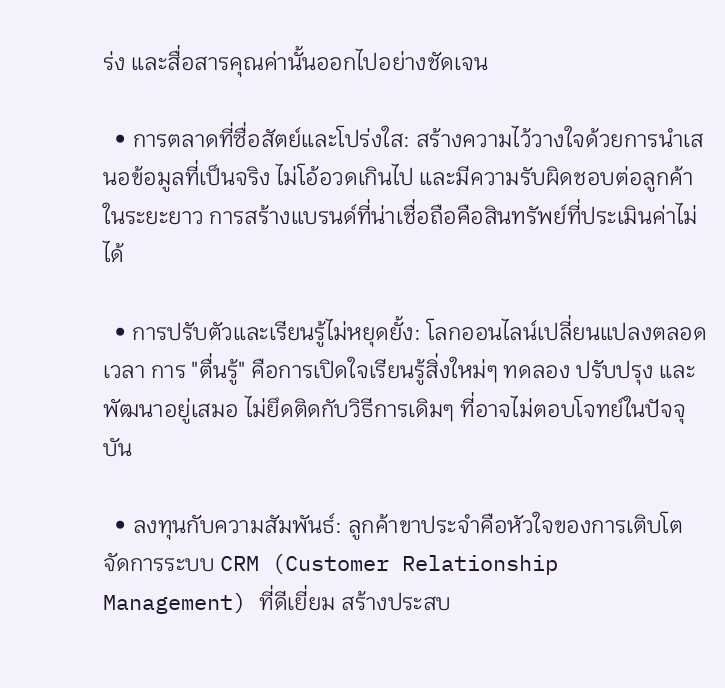ร่ง และสื่อสารคุณค่านั้นออกไปอย่างชัดเจน

  • การตลาดที่ซื่อสัตย์และโปร่งใส: สร้างความไว้วางใจด้วยการนำเสนอข้อมูลที่เป็นจริง ไม่โอ้อวดเกินไป และมีความรับผิดชอบต่อลูกค้าในระยะยาว การสร้างแบรนด์ที่น่าเชื่อถือคือสินทรัพย์ที่ประเมินค่าไม่ได้

  • การปรับตัวและเรียนรู้ไม่หยุดยั้ง: โลกออนไลน์เปลี่ยนแปลงตลอดเวลา การ "ตื่นรู้" คือการเปิดใจเรียนรู้สิ่งใหม่ๆ ทดลอง ปรับปรุง และพัฒนาอยู่เสมอ ไม่ยึดติดกับวิธีการเดิมๆ ที่อาจไม่ตอบโจทย์ในปัจจุบัน

  • ลงทุนกับความสัมพันธ์: ลูกค้าขาประจำคือหัวใจของการเติบโต จัดการระบบ CRM (Customer Relationship Management) ที่ดีเยี่ยม สร้างประสบ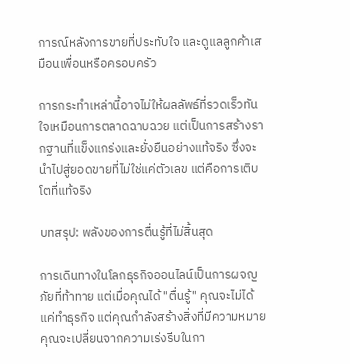การณ์หลังการขายที่ประทับใจ และดูแลลูกค้าเสมือนเพื่อนหรือครอบครัว

การกระทำเหล่านี้อาจไม่ให้ผลลัพธ์ที่รวดเร็วทันใจเหมือนการตลาดฉาบฉวย แต่เป็นการสร้างรากฐานที่แข็งแกร่งและยั่งยืนอย่างแท้จริง ซึ่งจะนำไปสู่ยอดขายที่ไม่ใช่แค่ตัวเลข แต่คือการเติบโตที่แท้จริง

บทสรุป: พลังของการตื่นรู้ที่ไม่สิ้นสุด

การเดินทางในโลกธุรกิจออนไลน์เป็นการผจญภัยที่ท้าทาย แต่เมื่อคุณได้ "ตื่นรู้" คุณจะไม่ได้แค่ทำธุรกิจ แต่คุณกำลังสร้างสิ่งที่มีความหมาย คุณจะเปลี่ยนจากความเร่งรีบในกา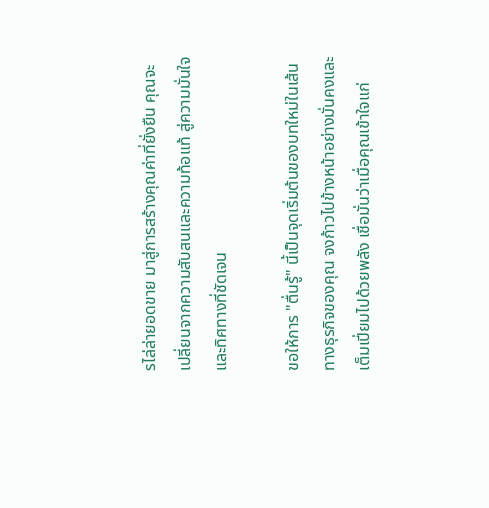รไล่ล่ายอดขาย มาสู่การสร้างคุณค่าที่ยั่งยืน คุณจะเปลี่ยนจากความสับสนและความท้อแท้ สู่ความมั่นใจและทิศทางที่ชัดเจน

ขอให้การ "ตื่นรู้" นี้เป็นจุดเริ่มต้นของบทใหม่ในเส้นทางธุรกิจของคุณ จงก้าวไปข้างหน้าอย่างมั่นคงและเต็มเปี่ยมไปด้วยพลัง เชื่อมั่นว่าเมื่อคุณเข้าใจแก่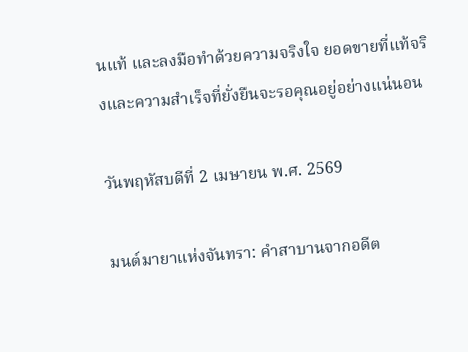นแท้ และลงมือทำด้วยความจริงใจ ยอดขายที่แท้จริงและความสำเร็จที่ยั่งยืนจะรอคุณอยู่อย่างแน่นอน

วันพฤหัสบดีที่ 2 เมษายน พ.ศ. 2569

มนต์มายาแห่งจันทรา: คำสาบานจากอดีต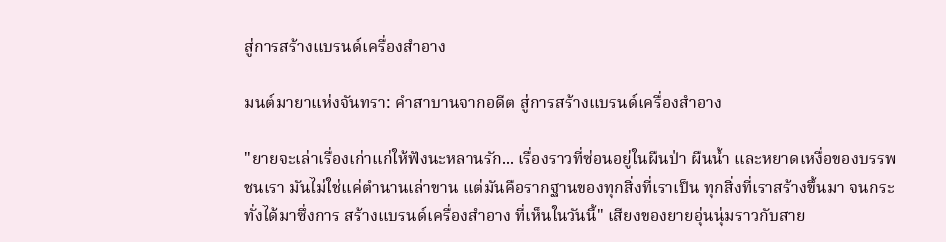สู่การสร้างแบรนด์เครื่องสำอาง

มนต์มายาแห่งจันทรา: คำสาบานจากอดีต สู่การสร้างแบรนด์เครื่องสำอาง

"ยายจะเล่าเรื่องเก่าแก่ให้ฟังนะหลานรัก... เรื่องราวที่ซ่อนอยู่ในผืนป่า ผืนน้ำ และหยาดเหงื่อของบรรพชนเรา มันไม่ใช่แค่ตำนานเล่าขาน แต่มันคือรากฐานของทุกสิ่งที่เราเป็น ทุกสิ่งที่เราสร้างขึ้นมา จนกระทั่งได้มาซึ่งการ สร้างแบรนด์เครื่องสำอาง ที่เห็นในวันนี้" เสียงของยายอุ่นนุ่มราวกับสาย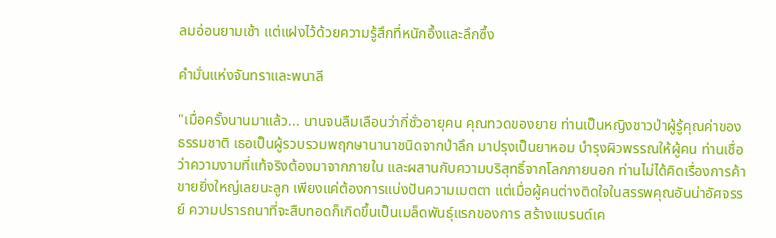ลมอ่อนยามเช้า แต่แฝงไว้ด้วยความรู้สึกที่หนักอึ้งและลึกซึ้ง

คำมั่นแห่งจันทราและพนาลี

"เมื่อครั้งนานมาแล้ว... นานจนลืมเลือนว่ากี่ชั่วอายุคน คุณทวดของยาย ท่านเป็นหญิงชาวป่าผู้รู้คุณค่าของธรรมชาติ เธอเป็นผู้รวบรวมพฤกษานานาชนิดจากป่าลึก มาปรุงเป็นยาหอม บำรุงผิวพรรณให้ผู้คน ท่านเชื่อว่าความงามที่แท้จริงต้องมาจากภายใน และผสานกับความบริสุทธิ์จากโลกภายนอก ท่านไม่ได้คิดเรื่องการค้าขายยิ่งใหญ่เลยนะลูก เพียงแค่ต้องการแบ่งปันความเมตตา แต่เมื่อผู้คนต่างติดใจในสรรพคุณอันน่าอัศจรรย์ ความปรารถนาที่จะสืบทอดก็เกิดขึ้นเป็นเมล็ดพันธุ์แรกของการ สร้างแบรนด์เค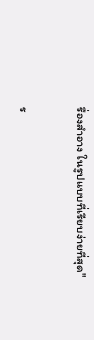รื่องสำอาง ในรูปแบบที่เรียบง่ายที่สุด"

ร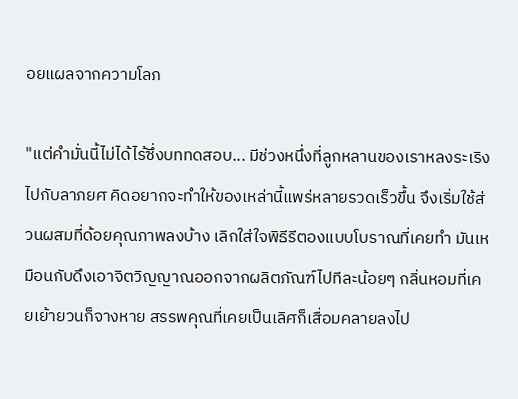อยแผลจากความโลภ

"แต่คำมั่นนี้ไม่ได้ไร้ซึ่งบททดสอบ... มีช่วงหนึ่งที่ลูกหลานของเราหลงระเริงไปกับลาภยศ คิดอยากจะทำให้ของเหล่านี้แพร่หลายรวดเร็วขึ้น จึงเริ่มใช้ส่วนผสมที่ด้อยคุณภาพลงบ้าง เลิกใส่ใจพิธีรีตองแบบโบราณที่เคยทำ มันเหมือนกับดึงเอาจิตวิญญาณออกจากผลิตภัณฑ์ไปทีละน้อยๆ กลิ่นหอมที่เคยเย้ายวนก็จางหาย สรรพคุณที่เคยเป็นเลิศก็เสื่อมคลายลงไป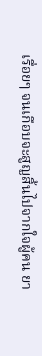เรื่อยๆ จนเกือบจะสูญสิ้นไปจากใจผู้คน ยา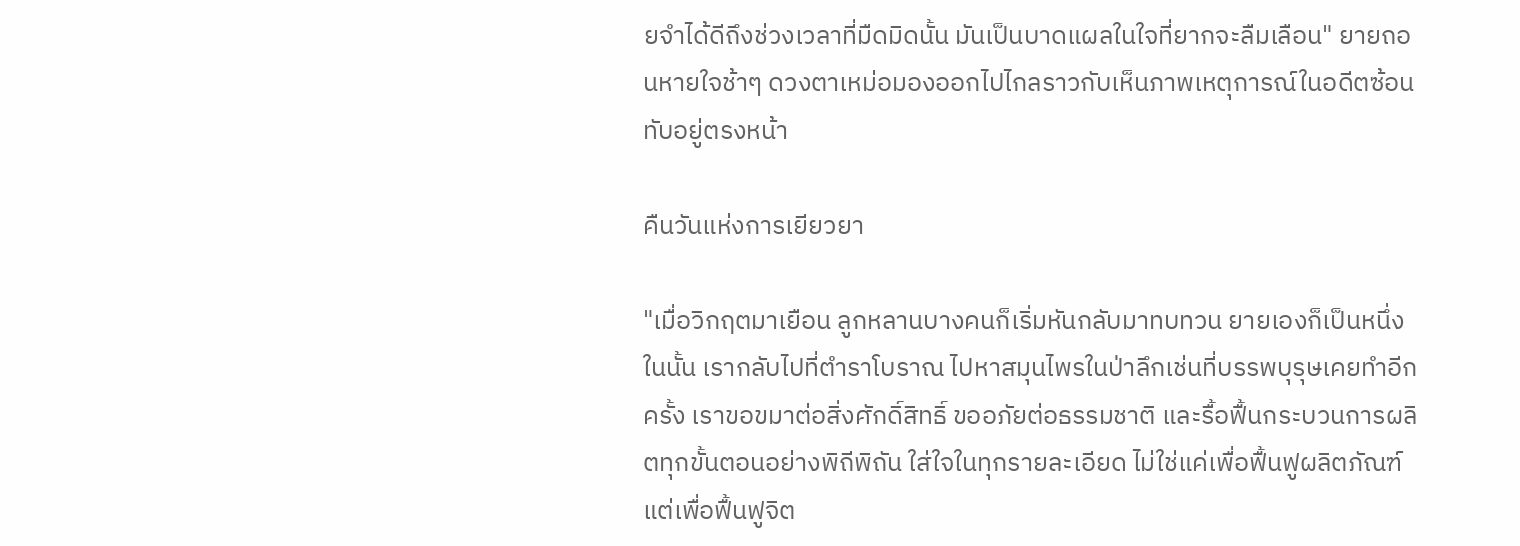ยจำได้ดีถึงช่วงเวลาที่มืดมิดนั้น มันเป็นบาดแผลในใจที่ยากจะลืมเลือน" ยายถอนหายใจช้าๆ ดวงตาเหม่อมองออกไปไกลราวกับเห็นภาพเหตุการณ์ในอดีตซ้อนทับอยู่ตรงหน้า

คืนวันแห่งการเยียวยา

"เมื่อวิกฤตมาเยือน ลูกหลานบางคนก็เริ่มหันกลับมาทบทวน ยายเองก็เป็นหนึ่งในนั้น เรากลับไปที่ตำราโบราณ ไปหาสมุนไพรในป่าลึกเช่นที่บรรพบุรุษเคยทำอีกครั้ง เราขอขมาต่อสิ่งศักดิ์สิทธิ์ ขออภัยต่อธรรมชาติ และรื้อฟื้นกระบวนการผลิตทุกขั้นตอนอย่างพิถีพิถัน ใส่ใจในทุกรายละเอียด ไม่ใช่แค่เพื่อฟื้นฟูผลิตภัณฑ์ แต่เพื่อฟื้นฟูจิต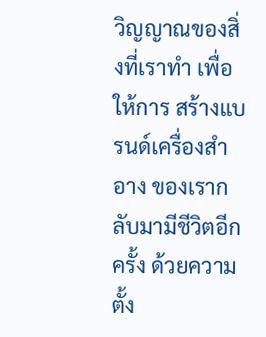วิญญาณของสิ่งที่เราทำ เพื่อให้การ สร้างแบรนด์เครื่องสำอาง ของเรากลับมามีชีวิตอีกครั้ง ด้วยความตั้ง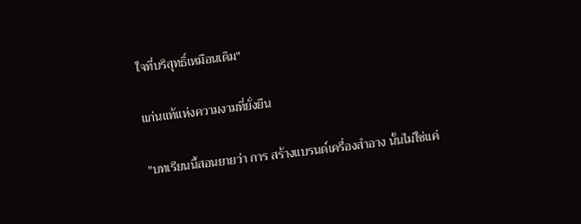ใจที่บริสุทธิ์เหมือนเดิม"

แก่นแท้แห่งความงามที่ยั่งยืน

"บทเรียนนี้สอนยายว่า การ สร้างแบรนด์เครื่องสำอาง นั้นไม่ใช่แค่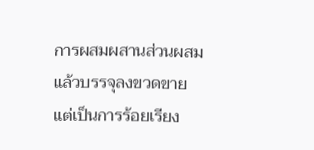การผสมผสานส่วนผสมแล้วบรรจุลงขวดขาย แต่เป็นการร้อยเรียง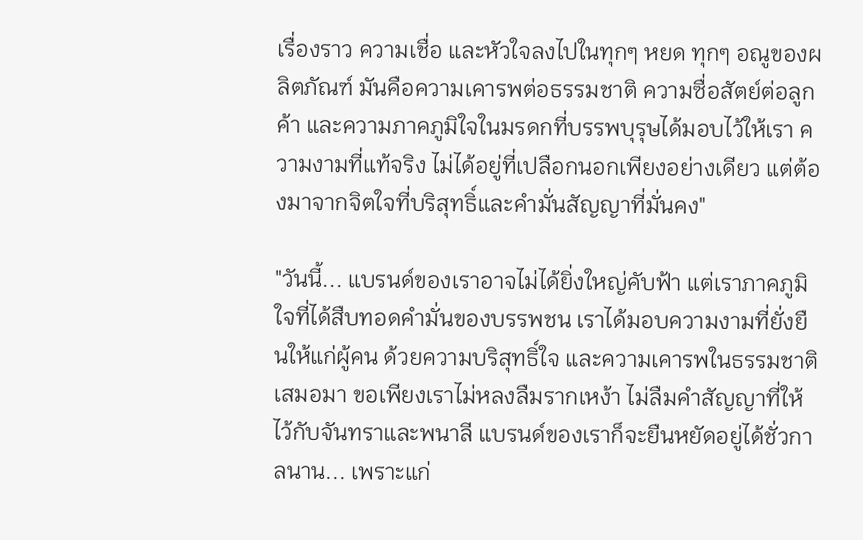เรื่องราว ความเชื่อ และหัวใจลงไปในทุกๆ หยด ทุกๆ อณูของผลิตภัณฑ์ มันคือความเคารพต่อธรรมชาติ ความซื่อสัตย์ต่อลูกค้า และความภาคภูมิใจในมรดกที่บรรพบุรุษได้มอบไว้ให้เรา ความงามที่แท้จริง ไม่ได้อยู่ที่เปลือกนอกเพียงอย่างเดียว แต่ต้องมาจากจิตใจที่บริสุทธิ์และคำมั่นสัญญาที่มั่นคง"

"วันนี้... แบรนด์ของเราอาจไม่ได้ยิ่งใหญ่คับฟ้า แต่เราภาคภูมิใจที่ได้สืบทอดคำมั่นของบรรพชน เราได้มอบความงามที่ยั่งยืนให้แก่ผู้คน ด้วยความบริสุทธิ์ใจ และความเคารพในธรรมชาติเสมอมา ขอเพียงเราไม่หลงลืมรากเหง้า ไม่ลืมคำสัญญาที่ให้ไว้กับจันทราและพนาลี แบรนด์ของเราก็จะยืนหยัดอยู่ได้ชั่วกาลนาน... เพราะแก่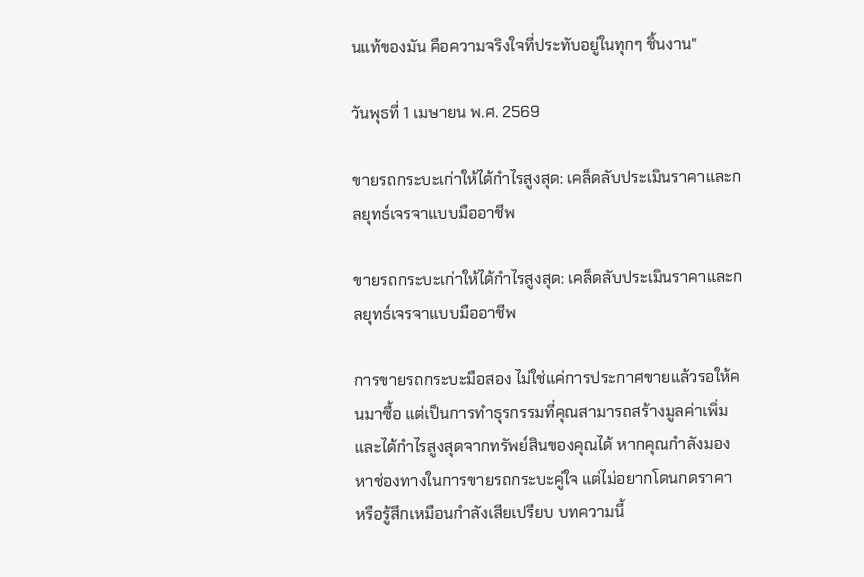นแท้ของมัน คือความจริงใจที่ประทับอยู่ในทุกๆ ชิ้นงาน"

วันพุธที่ 1 เมษายน พ.ศ. 2569

ขายรถกระบะเก่าให้ได้กำไรสูงสุด: เคล็ดลับประเมินราคาและกลยุทธ์เจรจาแบบมืออาชีพ

ขายรถกระบะเก่าให้ได้กำไรสูงสุด: เคล็ดลับประเมินราคาและกลยุทธ์เจรจาแบบมืออาชีพ

การขายรถกระบะมือสอง ไม่ใช่แค่การประกาศขายแล้วรอให้คนมาซื้อ แต่เป็นการทำธุรกรรมที่คุณสามารถสร้างมูลค่าเพิ่มและได้กำไรสูงสุดจากทรัพย์สินของคุณได้ หากคุณกำลังมองหาช่องทางในการขายรถกระบะคู่ใจ แต่ไม่อยากโดนกดราคา หรือรู้สึกเหมือนกำลังเสียเปรียบ บทความนี้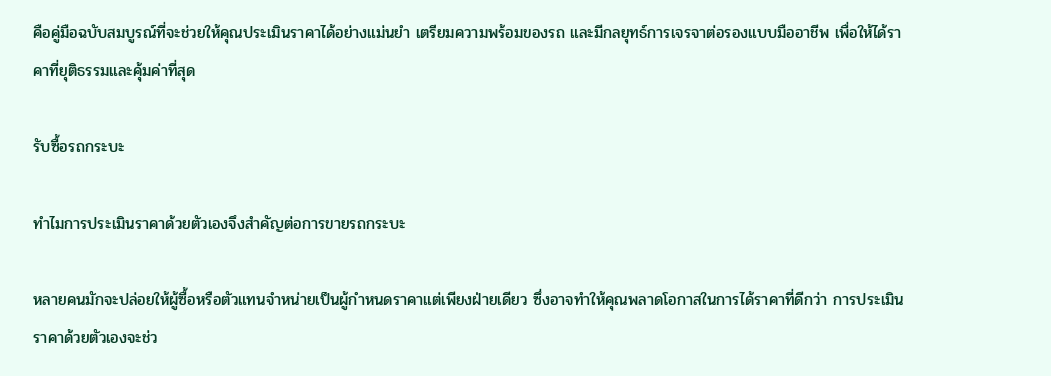คือคู่มือฉบับสมบูรณ์ที่จะช่วยให้คุณประเมินราคาได้อย่างแม่นยำ เตรียมความพร้อมของรถ และมีกลยุทธ์การเจรจาต่อรองแบบมืออาชีพ เพื่อให้ได้ราคาที่ยุติธรรมและคุ้มค่าที่สุด

รับซื้อรถกระบะ

ทำไมการประเมินราคาด้วยตัวเองจึงสำคัญต่อการขายรถกระบะ

หลายคนมักจะปล่อยให้ผู้ซื้อหรือตัวแทนจำหน่ายเป็นผู้กำหนดราคาแต่เพียงฝ่ายเดียว ซึ่งอาจทำให้คุณพลาดโอกาสในการได้ราคาที่ดีกว่า การประเมินราคาด้วยตัวเองจะช่ว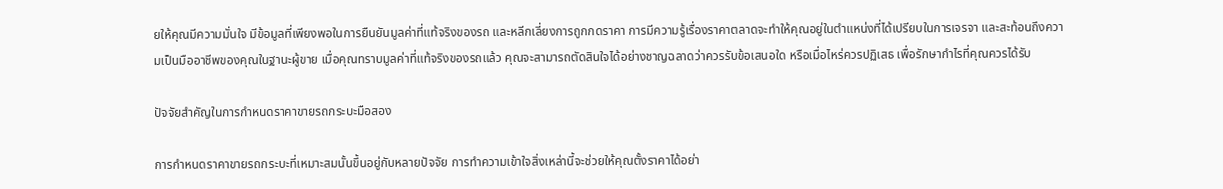ยให้คุณมีความมั่นใจ มีข้อมูลที่เพียงพอในการยืนยันมูลค่าที่แท้จริงของรถ และหลีกเลี่ยงการถูกกดราคา การมีความรู้เรื่องราคาตลาดจะทำให้คุณอยู่ในตำแหน่งที่ได้เปรียบในการเจรจา และสะท้อนถึงความเป็นมืออาชีพของคุณในฐานะผู้ขาย เมื่อคุณทราบมูลค่าที่แท้จริงของรถแล้ว คุณจะสามารถตัดสินใจได้อย่างชาญฉลาดว่าควรรับข้อเสนอใด หรือเมื่อไหร่ควรปฏิเสธ เพื่อรักษากำไรที่คุณควรได้รับ

ปัจจัยสำคัญในการกำหนดราคาขายรถกระบะมือสอง

การกำหนดราคาขายรถกระบะที่เหมาะสมนั้นขึ้นอยู่กับหลายปัจจัย การทำความเข้าใจสิ่งเหล่านี้จะช่วยให้คุณตั้งราคาได้อย่า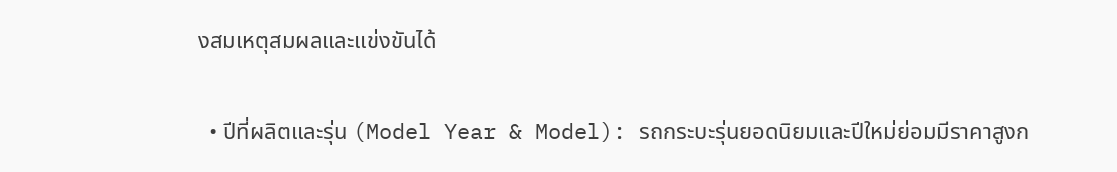งสมเหตุสมผลและแข่งขันได้

  • ปีที่ผลิตและรุ่น (Model Year & Model): รถกระบะรุ่นยอดนิยมและปีใหม่ย่อมมีราคาสูงก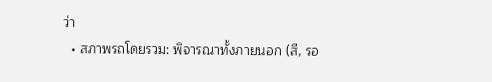ว่า
  • สภาพรถโดยรวม: พิจารณาทั้งภายนอก (สี, รอ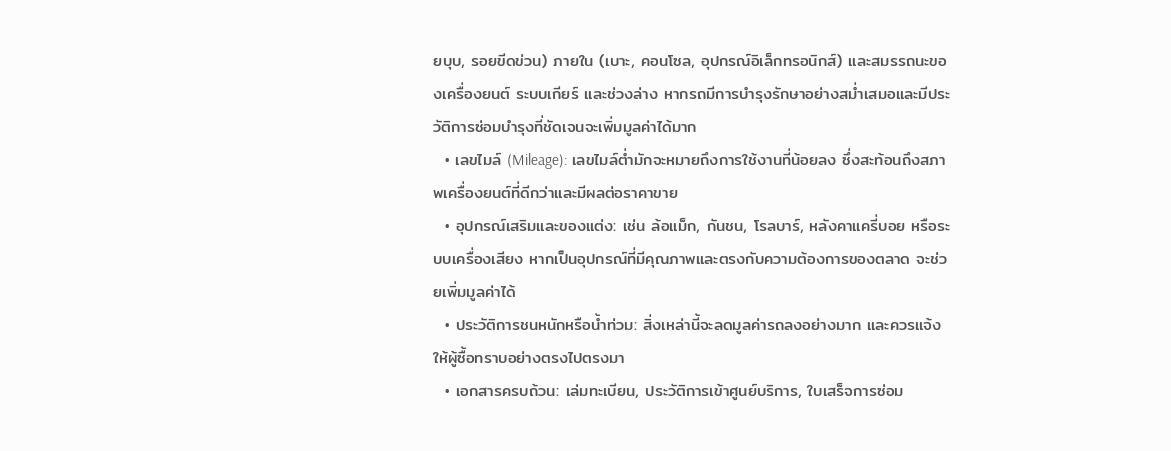ยบุบ, รอยขีดข่วน) ภายใน (เบาะ, คอนโซล, อุปกรณ์อิเล็กทรอนิกส์) และสมรรถนะของเครื่องยนต์ ระบบเกียร์ และช่วงล่าง หากรถมีการบำรุงรักษาอย่างสม่ำเสมอและมีประวัติการซ่อมบำรุงที่ชัดเจนจะเพิ่มมูลค่าได้มาก
  • เลขไมล์ (Mileage): เลขไมล์ต่ำมักจะหมายถึงการใช้งานที่น้อยลง ซึ่งสะท้อนถึงสภาพเครื่องยนต์ที่ดีกว่าและมีผลต่อราคาขาย
  • อุปกรณ์เสริมและของแต่ง: เช่น ล้อแม็ก, กันชน, โรลบาร์, หลังคาแครี่บอย หรือระบบเครื่องเสียง หากเป็นอุปกรณ์ที่มีคุณภาพและตรงกับความต้องการของตลาด จะช่วยเพิ่มมูลค่าได้
  • ประวัติการชนหนักหรือน้ำท่วม: สิ่งเหล่านี้จะลดมูลค่ารถลงอย่างมาก และควรแจ้งให้ผู้ซื้อทราบอย่างตรงไปตรงมา
  • เอกสารครบถ้วน: เล่มทะเบียน, ประวัติการเข้าศูนย์บริการ, ใบเสร็จการซ่อม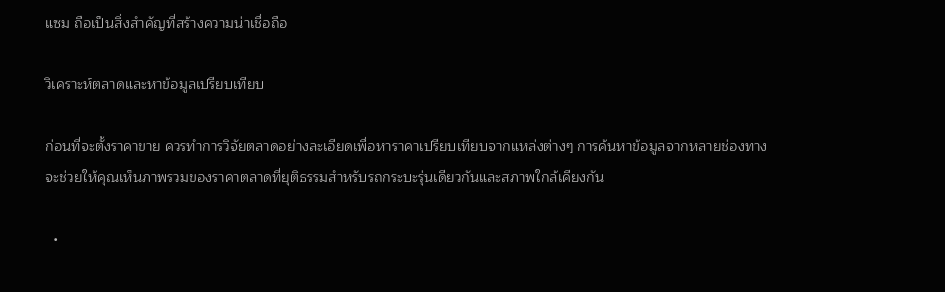แซม ถือเป็นสิ่งสำคัญที่สร้างความน่าเชื่อถือ

วิเคราะห์ตลาดและหาข้อมูลเปรียบเทียบ

ก่อนที่จะตั้งราคาขาย ควรทำการวิจัยตลาดอย่างละเอียดเพื่อหาราคาเปรียบเทียบจากแหล่งต่างๆ การค้นหาข้อมูลจากหลายช่องทางจะช่วยให้คุณเห็นภาพรวมของราคาตลาดที่ยุติธรรมสำหรับรถกระบะรุ่นเดียวกันและสภาพใกล้เคียงกัน

  •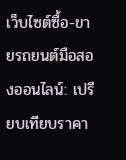เว็บไซต์ซื้อ-ขายรถยนต์มือสองออนไลน์: เปรียบเทียบราคา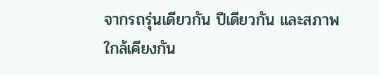จากรถรุ่นเดียวกัน ปีเดียวกัน และสภาพใกล้เคียงกัน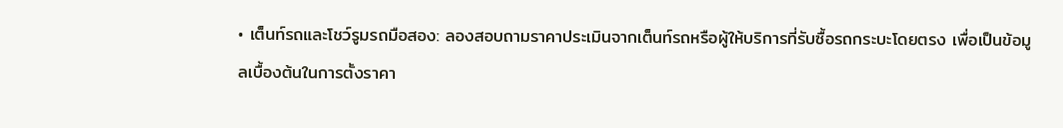• เต็นท์รถและโชว์รูมรถมือสอง: ลองสอบถามราคาประเมินจากเต็นท์รถหรือผู้ให้บริการที่รับซื้อรถกระบะโดยตรง เพื่อเป็นข้อมูลเบื้องต้นในการตั้งราคา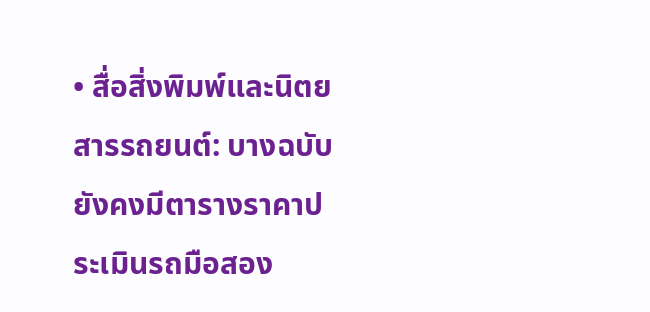• สื่อสิ่งพิมพ์และนิตยสารรถยนต์: บางฉบับยังคงมีตารางราคาประเมินรถมือสอง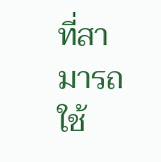ที่สามารถใช้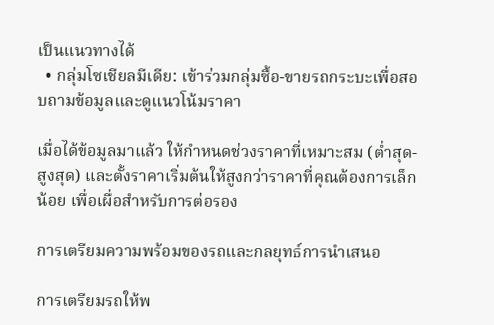เป็นแนวทางได้
  • กลุ่มโซเชียลมีเดีย: เข้าร่วมกลุ่มซื้อ-ขายรถกระบะเพื่อสอบถามข้อมูลและดูแนวโน้มราคา

เมื่อได้ข้อมูลมาแล้ว ให้กำหนดช่วงราคาที่เหมาะสม (ต่ำสุด-สูงสุด) และตั้งราคาเริ่มต้นให้สูงกว่าราคาที่คุณต้องการเล็กน้อย เพื่อเผื่อสำหรับการต่อรอง

การเตรียมความพร้อมของรถและกลยุทธ์การนำเสนอ

การเตรียมรถให้พ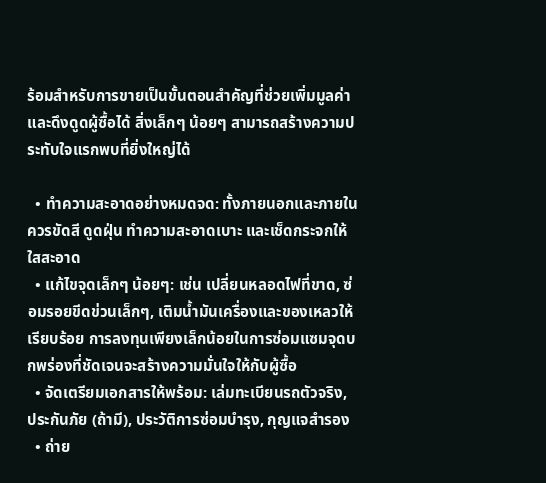ร้อมสำหรับการขายเป็นขั้นตอนสำคัญที่ช่วยเพิ่มมูลค่าและดึงดูดผู้ซื้อได้ สิ่งเล็กๆ น้อยๆ สามารถสร้างความประทับใจแรกพบที่ยิ่งใหญ่ได้

  • ทำความสะอาดอย่างหมดจด: ทั้งภายนอกและภายใน ควรขัดสี ดูดฝุ่น ทำความสะอาดเบาะ และเช็ดกระจกให้ใสสะอาด
  • แก้ไขจุดเล็กๆ น้อยๆ: เช่น เปลี่ยนหลอดไฟที่ขาด, ซ่อมรอยขีดข่วนเล็กๆ, เติมน้ำมันเครื่องและของเหลวให้เรียบร้อย การลงทุนเพียงเล็กน้อยในการซ่อมแซมจุดบกพร่องที่ชัดเจนจะสร้างความมั่นใจให้กับผู้ซื้อ
  • จัดเตรียมเอกสารให้พร้อม: เล่มทะเบียนรถตัวจริง, ประกันภัย (ถ้ามี), ประวัติการซ่อมบำรุง, กุญแจสำรอง
  • ถ่าย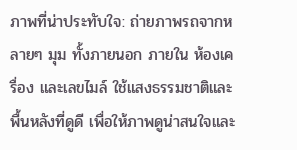ภาพที่น่าประทับใจ: ถ่ายภาพรถจากหลายๆ มุม ทั้งภายนอก ภายใน ห้องเครื่อง และเลขไมล์ ใช้แสงธรรมชาติและพื้นหลังที่ดูดี เพื่อให้ภาพดูน่าสนใจและ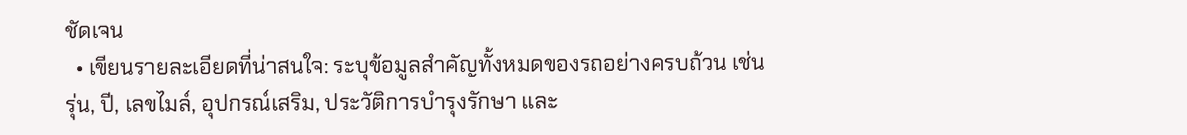ชัดเจน
  • เขียนรายละเอียดที่น่าสนใจ: ระบุข้อมูลสำคัญทั้งหมดของรถอย่างครบถ้วน เช่น รุ่น, ปี, เลขไมล์, อุปกรณ์เสริม, ประวัติการบำรุงรักษา และ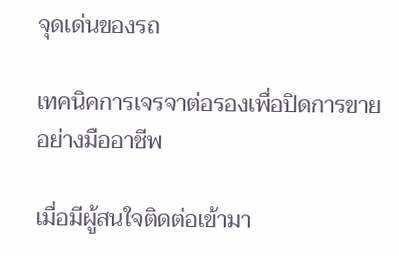จุดเด่นของรถ

เทคนิคการเจรจาต่อรองเพื่อปิดการขายอย่างมืออาชีพ

เมื่อมีผู้สนใจติดต่อเข้ามา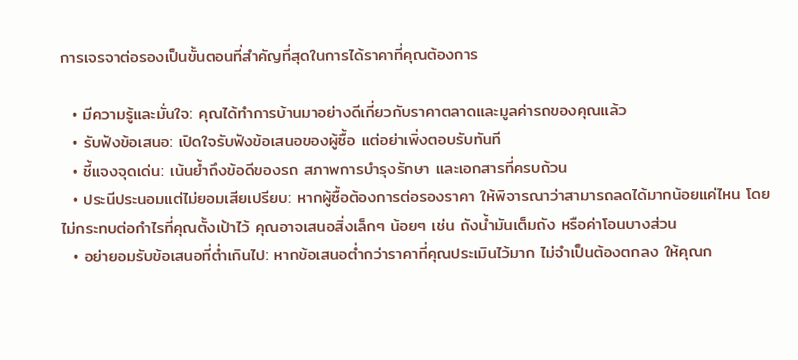การเจรจาต่อรองเป็นขั้นตอนที่สำคัญที่สุดในการได้ราคาที่คุณต้องการ

  • มีความรู้และมั่นใจ: คุณได้ทำการบ้านมาอย่างดีเกี่ยวกับราคาตลาดและมูลค่ารถของคุณแล้ว
  • รับฟังข้อเสนอ: เปิดใจรับฟังข้อเสนอของผู้ซื้อ แต่อย่าเพิ่งตอบรับทันที
  • ชี้แจงจุดเด่น: เน้นย้ำถึงข้อดีของรถ สภาพการบำรุงรักษา และเอกสารที่ครบถ้วน
  • ประนีประนอมแต่ไม่ยอมเสียเปรียบ: หากผู้ซื้อต้องการต่อรองราคา ให้พิจารณาว่าสามารถลดได้มากน้อยแค่ไหน โดยไม่กระทบต่อกำไรที่คุณตั้งเป้าไว้ คุณอาจเสนอสิ่งเล็กๆ น้อยๆ เช่น ถังน้ำมันเต็มถัง หรือค่าโอนบางส่วน
  • อย่ายอมรับข้อเสนอที่ต่ำเกินไป: หากข้อเสนอต่ำกว่าราคาที่คุณประเมินไว้มาก ไม่จำเป็นต้องตกลง ให้คุณก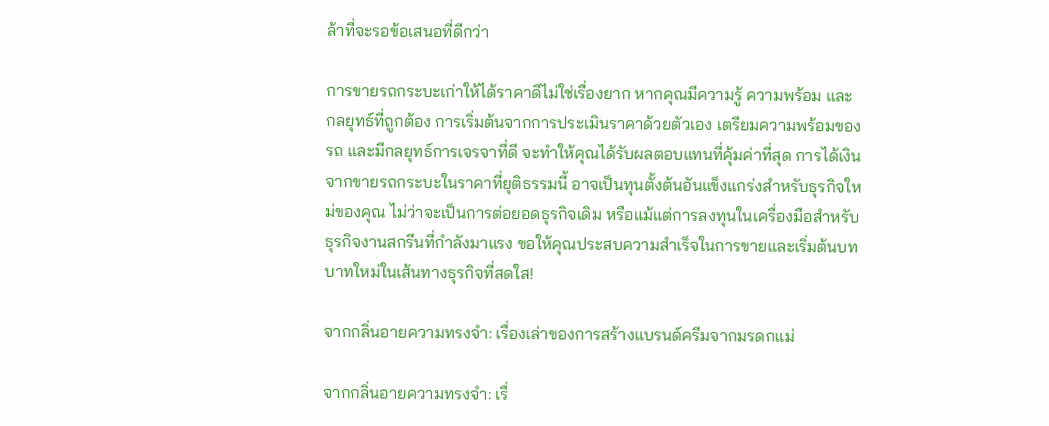ล้าที่จะรอข้อเสนอที่ดีกว่า

การขายรถกระบะเก่าให้ได้ราคาดีไม่ใช่เรื่องยาก หากคุณมีความรู้ ความพร้อม และกลยุทธ์ที่ถูกต้อง การเริ่มต้นจากการประเมินราคาด้วยตัวเอง เตรียมความพร้อมของรถ และมีกลยุทธ์การเจรจาที่ดี จะทำให้คุณได้รับผลตอบแทนที่คุ้มค่าที่สุด การได้เงินจากขายรถกระบะในราคาที่ยุติธรรมนี้ อาจเป็นทุนตั้งต้นอันแข็งแกร่งสำหรับธุรกิจใหม่ของคุณ ไม่ว่าจะเป็นการต่อยอดธุรกิจเดิม หรือแม้แต่การลงทุนในเครื่องมือสำหรับธุรกิจงานสกรีนที่กำลังมาแรง ขอให้คุณประสบความสำเร็จในการขายและเริ่มต้นบทบาทใหม่ในเส้นทางธุรกิจที่สดใส!

จากกลิ่นอายความทรงจำ: เรื่องเล่าของการสร้างแบรนด์ครีมจากมรดกแม่

จากกลิ่นอายความทรงจำ: เรื่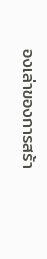องเล่าของการสร้า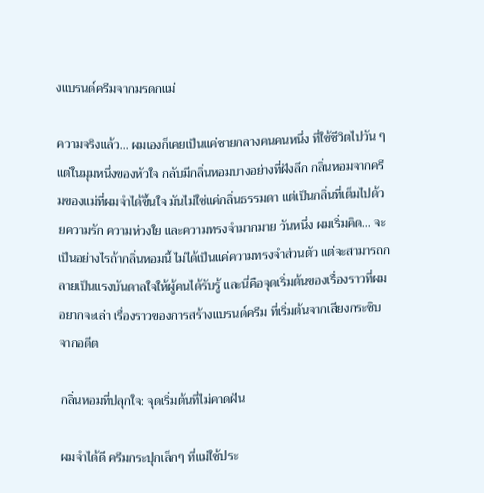งแบรนด์ครีมจากมรดกแม่

ความจริงแล้ว... ผมเองก็เคยเป็นแค่ชายกลางคนคนหนึ่ง ที่ใช้ชีวิตไปวัน ๆ แต่ในมุมหนึ่งของหัวใจ กลับมีกลิ่นหอมบางอย่างที่ฝังลึก กลิ่นหอมจากครีมของแม่ที่ผมจำได้ขึ้นใจ มันไม่ใช่แค่กลิ่นธรรมดา แต่เป็นกลิ่นที่เต็มไปด้วยความรัก ความห่วงใย และความทรงจำมากมาย วันหนึ่ง ผมเริ่มคิด... จะเป็นอย่างไรถ้ากลิ่นหอมนี้ ไม่ได้เป็นแค่ความทรงจำส่วนตัว แต่จะสามารถกลายเป็นแรงบันดาลใจให้ผู้คนได้รับรู้ และนี่คือจุดเริ่มต้นของเรื่องราวที่ผมอยากจะเล่า เรื่องราวของการสร้างแบรนด์ครีม ที่เริ่มต้นจากเสียงกระซิบจากอดีต

กลิ่นหอมที่ปลุกใจ: จุดเริ่มต้นที่ไม่คาดฝัน

ผมจำได้ดี ครีมกระปุกเล็กๆ ที่แม่ใช้ประ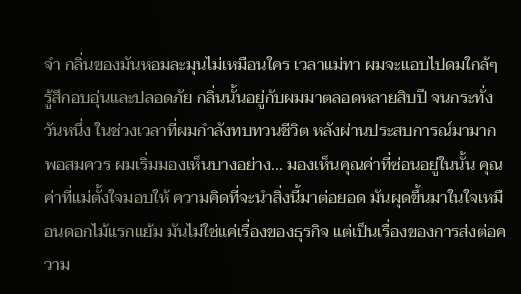จำ กลิ่นของมันหอมละมุนไม่เหมือนใคร เวลาแม่ทา ผมจะแอบไปดมใกล้ๆ รู้สึกอบอุ่นและปลอดภัย กลิ่นนั้นอยู่กับผมมาตลอดหลายสิบปี จนกระทั่งวันหนึ่ง ในช่วงเวลาที่ผมกำลังทบทวนชีวิต หลังผ่านประสบการณ์มามากพอสมควร ผมเริ่มมองเห็นบางอย่าง... มองเห็นคุณค่าที่ซ่อนอยู่ในนั้น คุณค่าที่แม่ตั้งใจมอบให้ ความคิดที่จะนำสิ่งนี้มาต่อยอด มันผุดขึ้นมาในใจเหมือนดอกไม้แรกแย้ม มันไม่ใช่แค่เรื่องของธุรกิจ แต่เป็นเรื่องของการส่งต่อความ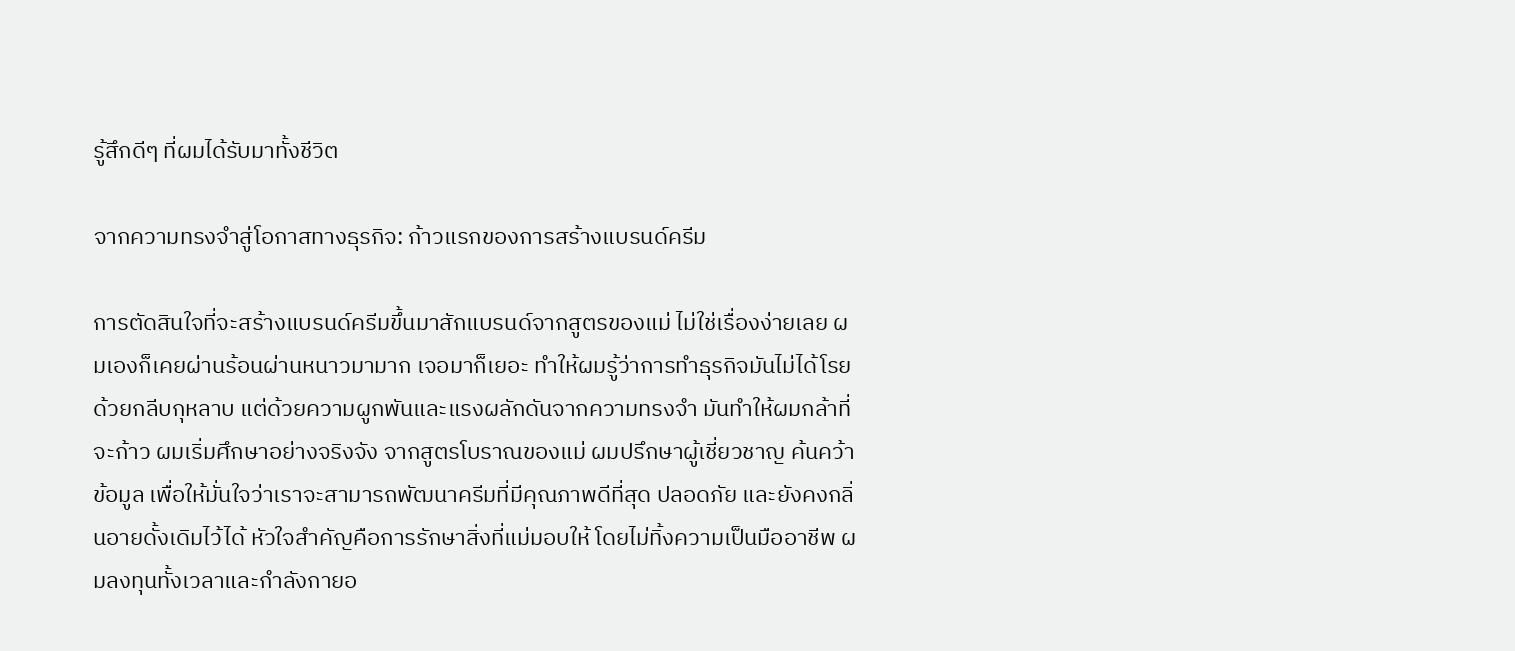รู้สึกดีๆ ที่ผมได้รับมาทั้งชีวิต

จากความทรงจำสู่โอกาสทางธุรกิจ: ก้าวแรกของการสร้างแบรนด์ครีม

การตัดสินใจที่จะสร้างแบรนด์ครีมขึ้นมาสักแบรนด์จากสูตรของแม่ ไม่ใช่เรื่องง่ายเลย ผมเองก็เคยผ่านร้อนผ่านหนาวมามาก เจอมาก็เยอะ ทำให้ผมรู้ว่าการทำธุรกิจมันไม่ได้โรยด้วยกลีบกุหลาบ แต่ด้วยความผูกพันและแรงผลักดันจากความทรงจำ มันทำให้ผมกล้าที่จะก้าว ผมเริ่มศึกษาอย่างจริงจัง จากสูตรโบราณของแม่ ผมปรึกษาผู้เชี่ยวชาญ ค้นคว้าข้อมูล เพื่อให้มั่นใจว่าเราจะสามารถพัฒนาครีมที่มีคุณภาพดีที่สุด ปลอดภัย และยังคงกลิ่นอายดั้งเดิมไว้ได้ หัวใจสำคัญคือการรักษาสิ่งที่แม่มอบให้ โดยไม่ทิ้งความเป็นมืออาชีพ ผมลงทุนทั้งเวลาและกำลังกายอ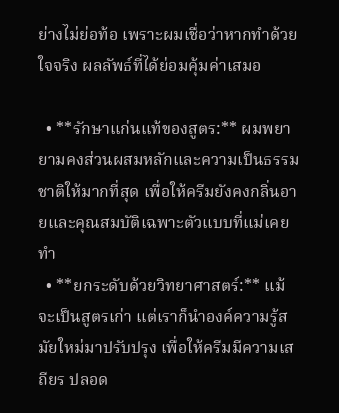ย่างไม่ย่อท้อ เพราะผมเชื่อว่าหากทำด้วยใจจริง ผลลัพธ์ที่ได้ย่อมคุ้มค่าเสมอ

  • **รักษาแก่นแท้ของสูตร:** ผมพยายามคงส่วนผสมหลักและความเป็นธรรมชาติให้มากที่สุด เพื่อให้ครีมยังคงกลิ่นอายและคุณสมบัติเฉพาะตัวแบบที่แม่เคยทำ
  • **ยกระดับด้วยวิทยาศาสตร์:** แม้จะเป็นสูตรเก่า แต่เราก็นำองค์ความรู้สมัยใหม่มาปรับปรุง เพื่อให้ครีมมีความเสถียร ปลอด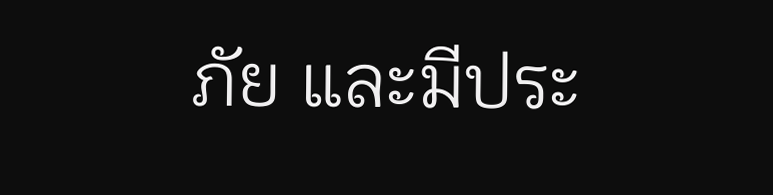ภัย และมีประ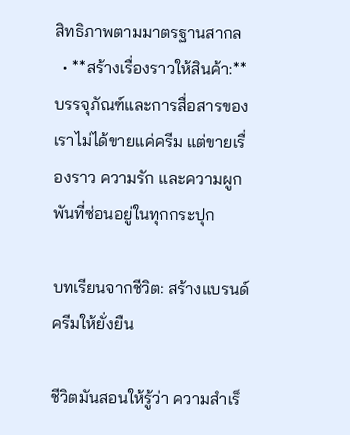สิทธิภาพตามมาตรฐานสากล
  • **สร้างเรื่องราวให้สินค้า:** บรรจุภัณฑ์และการสื่อสารของเราไม่ได้ขายแค่ครีม แต่ขายเรื่องราว ความรัก และความผูกพันที่ซ่อนอยู่ในทุกกระปุก

บทเรียนจากชีวิต: สร้างแบรนด์ครีมให้ยั่งยืน

ชีวิตมันสอนให้รู้ว่า ความสำเร็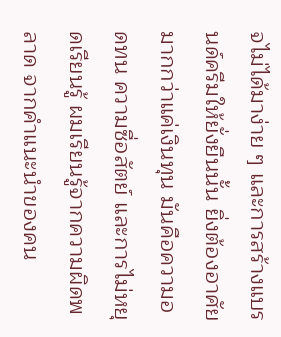จไม่ได้มาง่าย ๆ และการสร้างแบรนด์ครีมให้ยั่งยืนนั้น ยิ่งต้องอาศัยมากกว่าแค่เงินทุน มันคือความอดทน ความซื่อสัตย์ และการไม่หยุดเรียนรู้ ผมเรียนรู้จากความผิดพลาด จากคำแนะนำของคน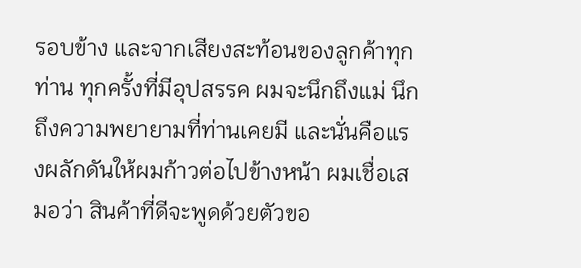รอบข้าง และจากเสียงสะท้อนของลูกค้าทุกท่าน ทุกครั้งที่มีอุปสรรค ผมจะนึกถึงแม่ นึกถึงความพยายามที่ท่านเคยมี และนั่นคือแรงผลักดันให้ผมก้าวต่อไปข้างหน้า ผมเชื่อเสมอว่า สินค้าที่ดีจะพูดด้วยตัวขอ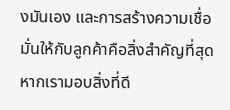งมันเอง และการสร้างความเชื่อมั่นให้กับลูกค้าคือสิ่งสำคัญที่สุด หากเรามอบสิ่งที่ดี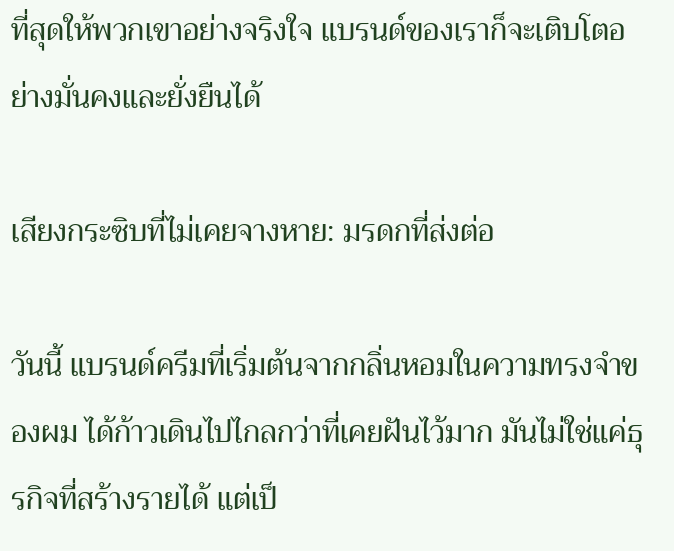ที่สุดให้พวกเขาอย่างจริงใจ แบรนด์ของเราก็จะเติบโตอย่างมั่นคงและยั่งยืนได้

เสียงกระซิบที่ไม่เคยจางหาย: มรดกที่ส่งต่อ

วันนี้ แบรนด์ครีมที่เริ่มต้นจากกลิ่นหอมในความทรงจำของผม ได้ก้าวเดินไปไกลกว่าที่เคยฝันไว้มาก มันไม่ใช่แค่ธุรกิจที่สร้างรายได้ แต่เป็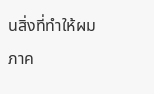นสิ่งที่ทำให้ผมภาค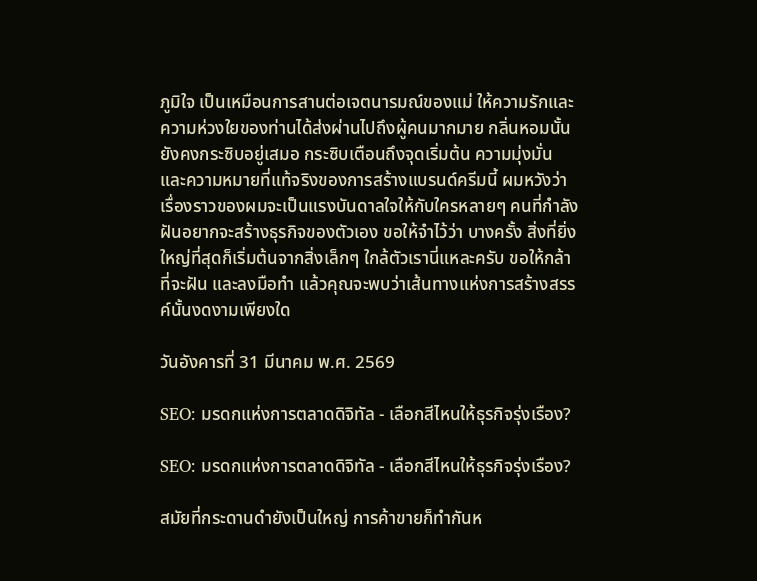ภูมิใจ เป็นเหมือนการสานต่อเจตนารมณ์ของแม่ ให้ความรักและความห่วงใยของท่านได้ส่งผ่านไปถึงผู้คนมากมาย กลิ่นหอมนั้นยังคงกระซิบอยู่เสมอ กระซิบเตือนถึงจุดเริ่มต้น ความมุ่งมั่น และความหมายที่แท้จริงของการสร้างแบรนด์ครีมนี้ ผมหวังว่าเรื่องราวของผมจะเป็นแรงบันดาลใจให้กับใครหลายๆ คนที่กำลังฝันอยากจะสร้างธุรกิจของตัวเอง ขอให้จำไว้ว่า บางครั้ง สิ่งที่ยิ่งใหญ่ที่สุดก็เริ่มต้นจากสิ่งเล็กๆ ใกล้ตัวเรานี่แหละครับ ขอให้กล้าที่จะฝัน และลงมือทำ แล้วคุณจะพบว่าเส้นทางแห่งการสร้างสรรค์นั้นงดงามเพียงใด

วันอังคารที่ 31 มีนาคม พ.ศ. 2569

SEO: มรดกแห่งการตลาดดิจิทัล - เลือกสีไหนให้ธุรกิจรุ่งเรือง?

SEO: มรดกแห่งการตลาดดิจิทัล - เลือกสีไหนให้ธุรกิจรุ่งเรือง?

สมัยที่กระดานดำยังเป็นใหญ่ การค้าขายก็ทำกันห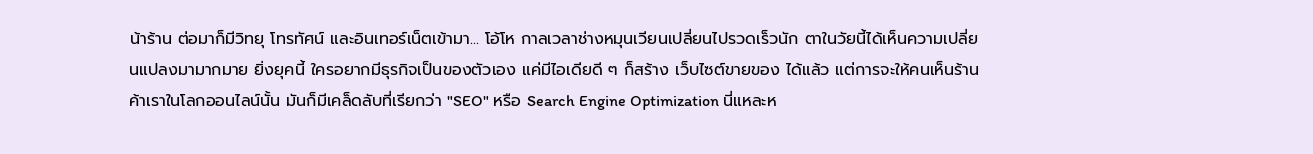น้าร้าน ต่อมาก็มีวิทยุ โทรทัศน์ และอินเทอร์เน็ตเข้ามา... โอ้โห กาลเวลาช่างหมุนเวียนเปลี่ยนไปรวดเร็วนัก ตาในวัยนี้ได้เห็นความเปลี่ยนแปลงมามากมาย ยิ่งยุคนี้ ใครอยากมีธุรกิจเป็นของตัวเอง แค่มีไอเดียดี ๆ ก็สร้าง เว็บไซต์ขายของ ได้แล้ว แต่การจะให้คนเห็นร้านค้าเราในโลกออนไลน์นั้น มันก็มีเคล็ดลับที่เรียกว่า "SEO" หรือ Search Engine Optimization นี่แหละห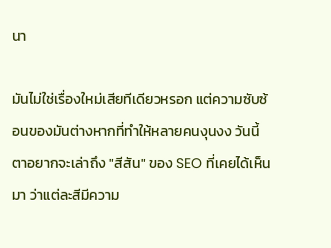นา

มันไม่ใช่เรื่องใหม่เสียทีเดียวหรอก แต่ความซับซ้อนของมันต่างหากที่ทำให้หลายคนงุนงง วันนี้ตาอยากจะเล่าถึง "สีสัน" ของ SEO ที่เคยได้เห็นมา ว่าแต่ละสีมีความ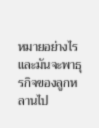หมายอย่างไร และมันจะพาธุรกิจของลูกหลานไป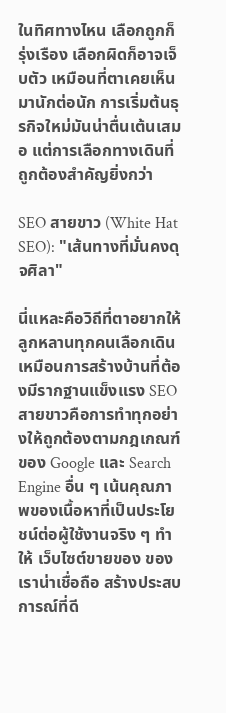ในทิศทางไหน เลือกถูกก็รุ่งเรือง เลือกผิดก็อาจเจ็บตัว เหมือนที่ตาเคยเห็นมานักต่อนัก การเริ่มต้นธุรกิจใหม่มันน่าตื่นเต้นเสมอ แต่การเลือกทางเดินที่ถูกต้องสำคัญยิ่งกว่า

SEO สายขาว (White Hat SEO): "เส้นทางที่มั่นคงดุจศิลา"

นี่แหละคือวิถีที่ตาอยากให้ลูกหลานทุกคนเลือกเดิน เหมือนการสร้างบ้านที่ต้องมีรากฐานแข็งแรง SEO สายขาวคือการทำทุกอย่างให้ถูกต้องตามกฎเกณฑ์ของ Google และ Search Engine อื่น ๆ เน้นคุณภาพของเนื้อหาที่เป็นประโยชน์ต่อผู้ใช้งานจริง ๆ ทำให้ เว็บไซต์ขายของ ของเราน่าเชื่อถือ สร้างประสบการณ์ที่ดี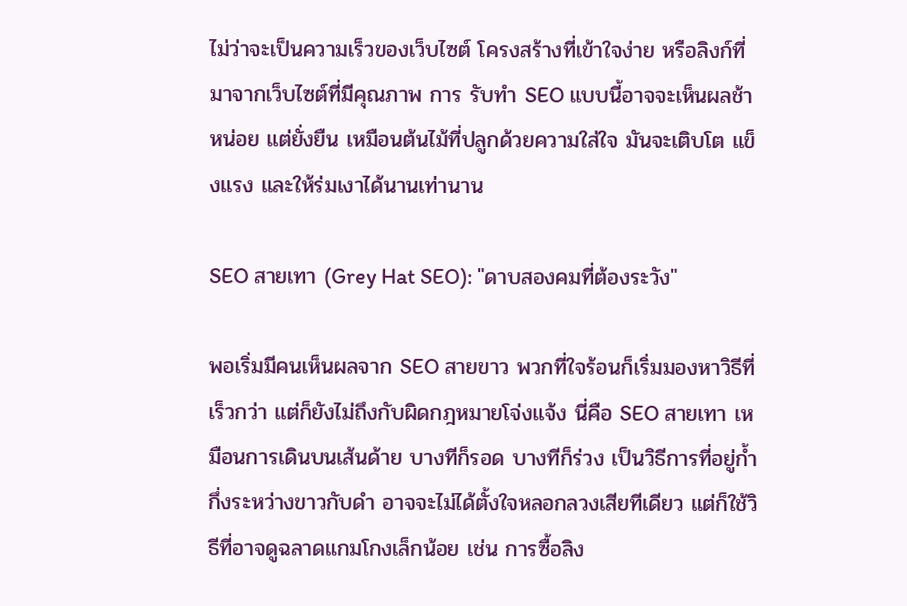ไม่ว่าจะเป็นความเร็วของเว็บไซต์ โครงสร้างที่เข้าใจง่าย หรือลิงก์ที่มาจากเว็บไซต์ที่มีคุณภาพ การ รับทำ SEO แบบนี้อาจจะเห็นผลช้าหน่อย แต่ยั่งยืน เหมือนต้นไม้ที่ปลูกด้วยความใส่ใจ มันจะเติบโต แข็งแรง และให้ร่มเงาได้นานเท่านาน

SEO สายเทา (Grey Hat SEO): "ดาบสองคมที่ต้องระวัง"

พอเริ่มมีคนเห็นผลจาก SEO สายขาว พวกที่ใจร้อนก็เริ่มมองหาวิธีที่เร็วกว่า แต่ก็ยังไม่ถึงกับผิดกฎหมายโจ่งแจ้ง นี่คือ SEO สายเทา เหมือนการเดินบนเส้นด้าย บางทีก็รอด บางทีก็ร่วง เป็นวิธีการที่อยู่ก้ำกึ่งระหว่างขาวกับดำ อาจจะไม่ได้ตั้งใจหลอกลวงเสียทีเดียว แต่ก็ใช้วิธีที่อาจดูฉลาดแกมโกงเล็กน้อย เช่น การซื้อลิง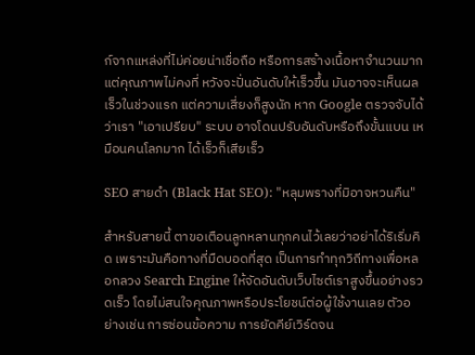ก์จากแหล่งที่ไม่ค่อยน่าเชื่อถือ หรือการสร้างเนื้อหาจำนวนมากแต่คุณภาพไม่คงที่ หวังจะปั่นอันดับให้เร็วขึ้น มันอาจจะเห็นผลเร็วในช่วงแรก แต่ความเสี่ยงก็สูงนัก หาก Google ตรวจจับได้ว่าเรา "เอาเปรียบ" ระบบ อาจโดนปรับอันดับหรือถึงขั้นแบน เหมือนคนโลภมาก ได้เร็วก็เสียเร็ว

SEO สายดำ (Black Hat SEO): "หลุมพรางที่มิอาจหวนคืน"

สำหรับสายนี้ ตาขอเตือนลูกหลานทุกคนไว้เลยว่าอย่าได้ริเริ่มคิด เพราะมันคือทางที่มืดบอดที่สุด เป็นการทำทุกวิถีทางเพื่อหลอกลวง Search Engine ให้จัดอันดับเว็บไซต์เราสูงขึ้นอย่างรวดเร็ว โดยไม่สนใจคุณภาพหรือประโยชน์ต่อผู้ใช้งานเลย ตัวอย่างเช่น การซ่อนข้อความ การยัดคีย์เวิร์ดจน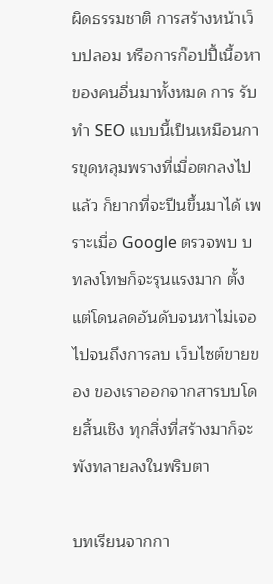ผิดธรรมชาติ การสร้างหน้าเว็บปลอม หรือการก๊อปปี้เนื้อหาของคนอื่นมาทั้งหมด การ รับทำ SEO แบบนี้เป็นเหมือนการขุดหลุมพรางที่เมื่อตกลงไปแล้ว ก็ยากที่จะปีนขึ้นมาได้ เพราะเมื่อ Google ตรวจพบ บทลงโทษก็จะรุนแรงมาก ตั้งแต่โดนลดอันดับจนหาไม่เจอ ไปจนถึงการลบ เว็บไซต์ขายของ ของเราออกจากสารบบโดยสิ้นเชิง ทุกสิ่งที่สร้างมาก็จะพังทลายลงในพริบตา

บทเรียนจากกา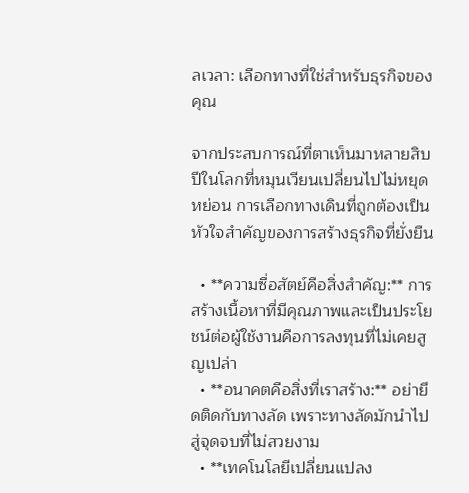ลเวลา: เลือกทางที่ใช่สำหรับธุรกิจของคุณ

จากประสบการณ์ที่ตาเห็นมาหลายสิบปีในโลกที่หมุนเวียนเปลี่ยนไปไม่หยุดหย่อน การเลือกทางเดินที่ถูกต้องเป็นหัวใจสำคัญของการสร้างธุรกิจที่ยั่งยืน

  • **ความซื่อสัตย์คือสิ่งสำคัญ:** การสร้างเนื้อหาที่มีคุณภาพและเป็นประโยชน์ต่อผู้ใช้งานคือการลงทุนที่ไม่เคยสูญเปล่า
  • **อนาคตคือสิ่งที่เราสร้าง:** อย่ายึดติดกับทางลัด เพราะทางลัดมักนำไปสู่จุดจบที่ไม่สวยงาม
  • **เทคโนโลยีเปลี่ยนแปลง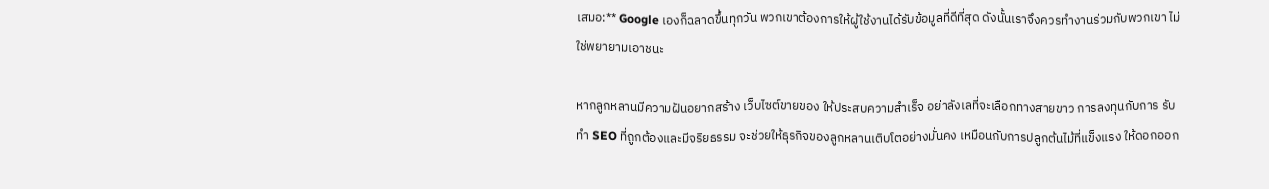เสมอ:** Google เองก็ฉลาดขึ้นทุกวัน พวกเขาต้องการให้ผู้ใช้งานได้รับข้อมูลที่ดีที่สุด ดังนั้นเราจึงควรทำงานร่วมกับพวกเขา ไม่ใช่พยายามเอาชนะ

หากลูกหลานมีความฝันอยากสร้าง เว็บไซต์ขายของ ให้ประสบความสำเร็จ อย่าลังเลที่จะเลือกทางสายขาว การลงทุนกับการ รับทำ SEO ที่ถูกต้องและมีจริยธรรม จะช่วยให้ธุรกิจของลูกหลานเติบโตอย่างมั่นคง เหมือนกับการปลูกต้นไม้ที่แข็งแรง ให้ดอกออก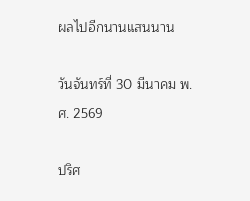ผลไปอีกนานแสนนาน

วันจันทร์ที่ 30 มีนาคม พ.ศ. 2569

ปริศ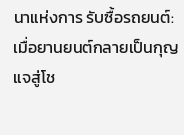นาแห่งการ รับซื้อรถยนต์: เมื่อยานยนต์กลายเป็นกุญแจสู่โช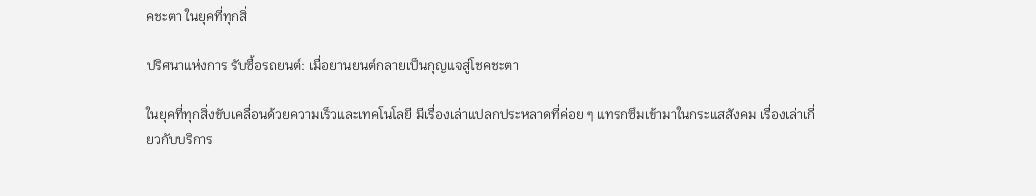คชะตา ในยุคที่ทุกสิ่

ปริศนาแห่งการ รับซื้อรถยนต์: เมื่อยานยนต์กลายเป็นกุญแจสู่โชคชะตา

ในยุคที่ทุกสิ่งขับเคลื่อนด้วยความเร็วและเทคโนโลยี มีเรื่องเล่าแปลกประหลาดที่ค่อย ๆ แทรกซึมเข้ามาในกระแสสังคม เรื่องเล่าเกี่ยวกับบริการ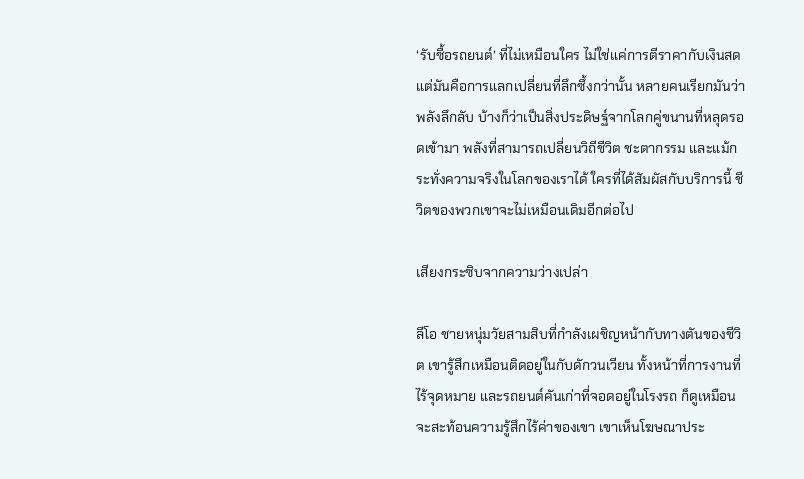‘รับซื้อรถยนต์’ ที่ไม่เหมือนใคร ไม่ใช่แค่การตีราคากับเงินสด แต่มันคือการแลกเปลี่ยนที่ลึกซึ้งกว่านั้น หลายคนเรียกมันว่าพลังลึกลับ บ้างก็ว่าเป็นสิ่งประดิษฐ์จากโลกคู่ขนานที่หลุดรอดเข้ามา พลังที่สามารถเปลี่ยนวิถีชีวิต ชะตากรรม และแม้กระทั่งความจริงในโลกของเราได้ ใครที่ได้สัมผัสกับบริการนี้ ชีวิตของพวกเขาจะไม่เหมือนเดิมอีกต่อไป

เสียงกระซิบจากความว่างเปล่า

ลีโอ ชายหนุ่มวัยสามสิบที่กำลังเผชิญหน้ากับทางตันของชีวิต เขารู้สึกเหมือนติดอยู่ในกับดักวนเวียน ทั้งหน้าที่การงานที่ไร้จุดหมาย และรถยนต์คันเก่าที่จอดอยู่ในโรงรถ ก็ดูเหมือนจะสะท้อนความรู้สึกไร้ค่าของเขา เขาเห็นโฆษณาประ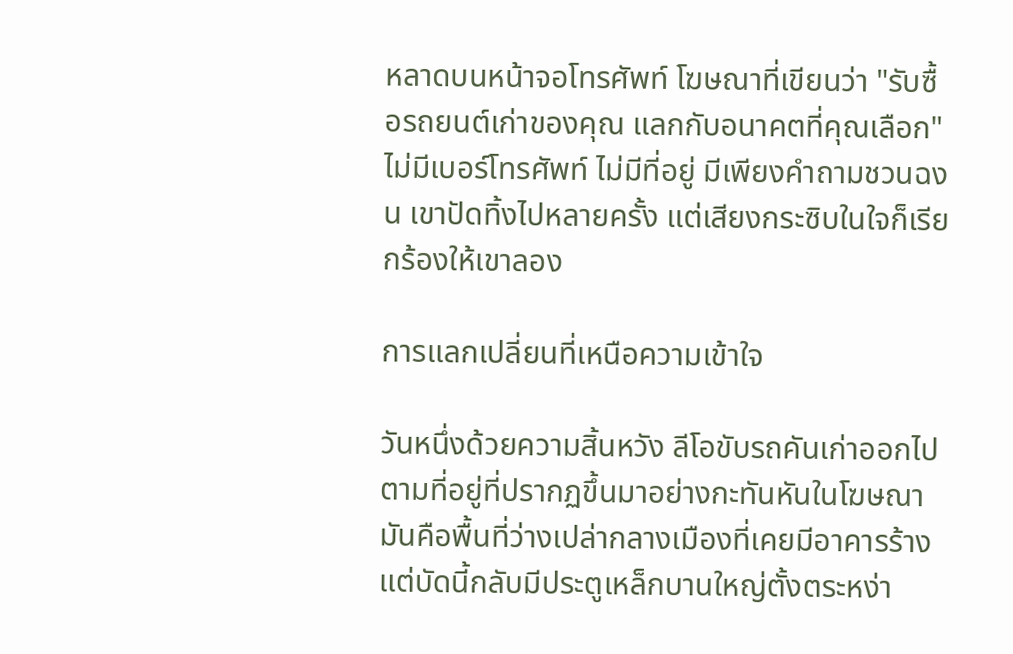หลาดบนหน้าจอโทรศัพท์ โฆษณาที่เขียนว่า "รับซื้อรถยนต์เก่าของคุณ แลกกับอนาคตที่คุณเลือก" ไม่มีเบอร์โทรศัพท์ ไม่มีที่อยู่ มีเพียงคำถามชวนฉงน เขาปัดทิ้งไปหลายครั้ง แต่เสียงกระซิบในใจก็เรียกร้องให้เขาลอง

การแลกเปลี่ยนที่เหนือความเข้าใจ

วันหนึ่งด้วยความสิ้นหวัง ลีโอขับรถคันเก่าออกไปตามที่อยู่ที่ปรากฏขึ้นมาอย่างกะทันหันในโฆษณา มันคือพื้นที่ว่างเปล่ากลางเมืองที่เคยมีอาคารร้าง แต่บัดนี้กลับมีประตูเหล็กบานใหญ่ตั้งตระหง่า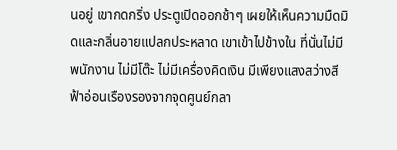นอยู่ เขากดกริ่ง ประตูเปิดออกช้าๆ เผยให้เห็นความมืดมิดและกลิ่นอายแปลกประหลาด เขาเข้าไปข้างใน ที่นั่นไม่มีพนักงาน ไม่มีโต๊ะ ไม่มีเครื่องคิดเงิน มีเพียงแสงสว่างสีฟ้าอ่อนเรืองรองจากจุดศูนย์กลา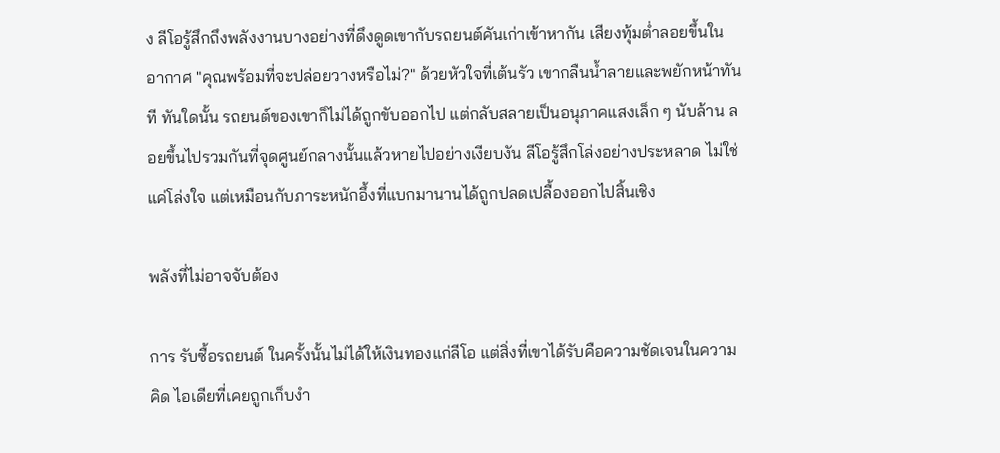ง ลีโอรู้สึกถึงพลังงานบางอย่างที่ดึงดูดเขากับรถยนต์คันเก่าเข้าหากัน เสียงทุ้มต่ำลอยขึ้นในอากาศ "คุณพร้อมที่จะปล่อยวางหรือไม่?" ด้วยหัวใจที่เต้นรัว เขากลืนน้ำลายและพยักหน้าทันที ทันใดนั้น รถยนต์ของเขาก็ไม่ได้ถูกขับออกไป แต่กลับสลายเป็นอนุภาคแสงเล็ก ๆ นับล้าน ลอยขึ้นไปรวมกันที่จุดศูนย์กลางนั้นแล้วหายไปอย่างเงียบงัน ลีโอรู้สึกโล่งอย่างประหลาด ไม่ใช่แค่โล่งใจ แต่เหมือนกับภาระหนักอึ้งที่แบกมานานได้ถูกปลดเปลื้องออกไปสิ้นเชิง

พลังที่ไม่อาจจับต้อง

การ รับซื้อรถยนต์ ในครั้งนั้นไม่ได้ให้เงินทองแก่ลีโอ แต่สิ่งที่เขาได้รับคือความชัดเจนในความคิด ไอเดียที่เคยถูกเก็บงำ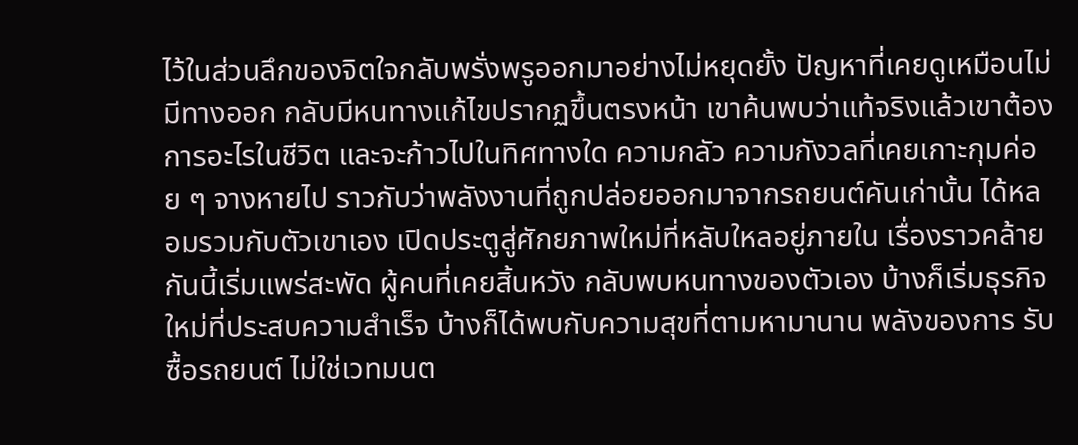ไว้ในส่วนลึกของจิตใจกลับพรั่งพรูออกมาอย่างไม่หยุดยั้ง ปัญหาที่เคยดูเหมือนไม่มีทางออก กลับมีหนทางแก้ไขปรากฏขึ้นตรงหน้า เขาค้นพบว่าแท้จริงแล้วเขาต้องการอะไรในชีวิต และจะก้าวไปในทิศทางใด ความกลัว ความกังวลที่เคยเกาะกุมค่อย ๆ จางหายไป ราวกับว่าพลังงานที่ถูกปล่อยออกมาจากรถยนต์คันเก่านั้น ได้หลอมรวมกับตัวเขาเอง เปิดประตูสู่ศักยภาพใหม่ที่หลับใหลอยู่ภายใน เรื่องราวคล้ายกันนี้เริ่มแพร่สะพัด ผู้คนที่เคยสิ้นหวัง กลับพบหนทางของตัวเอง บ้างก็เริ่มธุรกิจใหม่ที่ประสบความสำเร็จ บ้างก็ได้พบกับความสุขที่ตามหามานาน พลังของการ รับซื้อรถยนต์ ไม่ใช่เวทมนต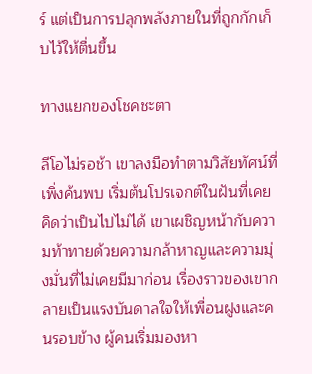ร์ แต่เป็นการปลุกพลังภายในที่ถูกกักเก็บไว้ให้ตื่นขึ้น

ทางแยกของโชคชะตา

ลีโอไม่รอช้า เขาลงมือทำตามวิสัยทัศน์ที่เพิ่งค้นพบ เริ่มต้นโปรเจกต์ในฝันที่เคยคิดว่าเป็นไปไม่ได้ เขาเผชิญหน้ากับความท้าทายด้วยความกล้าหาญและความมุ่งมั่นที่ไม่เคยมีมาก่อน เรื่องราวของเขากลายเป็นแรงบันดาลใจให้เพื่อนฝูงและคนรอบข้าง ผู้คนเริ่มมองหา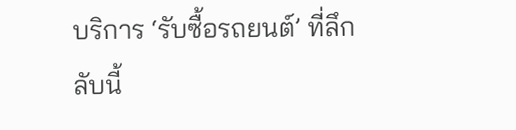บริการ ‘รับซื้อรถยนต์’ ที่ลึกลับนี้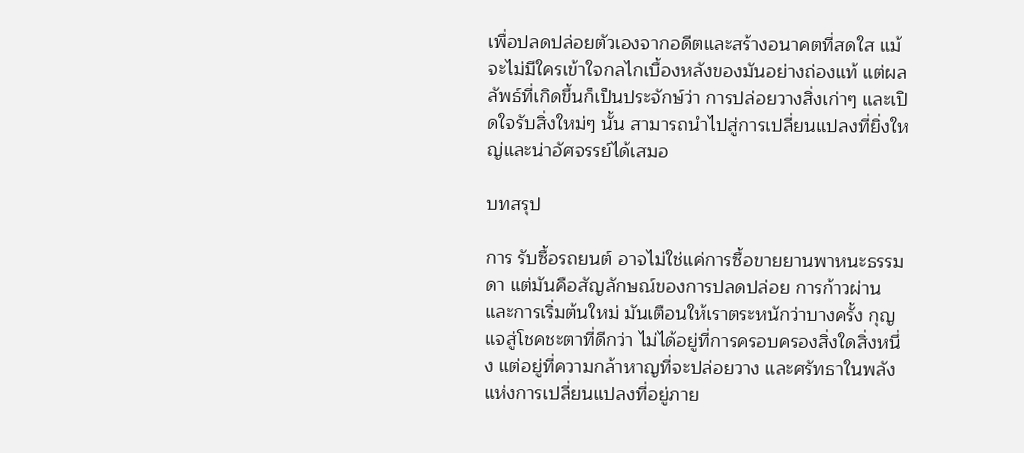เพื่อปลดปล่อยตัวเองจากอดีตและสร้างอนาคตที่สดใส แม้จะไม่มีใครเข้าใจกลไกเบื้องหลังของมันอย่างถ่องแท้ แต่ผลลัพธ์ที่เกิดขึ้นก็เป็นประจักษ์ว่า การปล่อยวางสิ่งเก่าๆ และเปิดใจรับสิ่งใหม่ๆ นั้น สามารถนำไปสู่การเปลี่ยนแปลงที่ยิ่งใหญ่และน่าอัศจรรย์ได้เสมอ

บทสรุป

การ รับซื้อรถยนต์ อาจไม่ใช่แค่การซื้อขายยานพาหนะธรรมดา แต่มันคือสัญลักษณ์ของการปลดปล่อย การก้าวผ่าน และการเริ่มต้นใหม่ มันเตือนให้เราตระหนักว่าบางครั้ง กุญแจสู่โชคชะตาที่ดีกว่า ไม่ได้อยู่ที่การครอบครองสิ่งใดสิ่งหนึ่ง แต่อยู่ที่ความกล้าหาญที่จะปล่อยวาง และศรัทธาในพลังแห่งการเปลี่ยนแปลงที่อยู่ภาย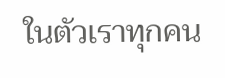ในตัวเราทุกคน